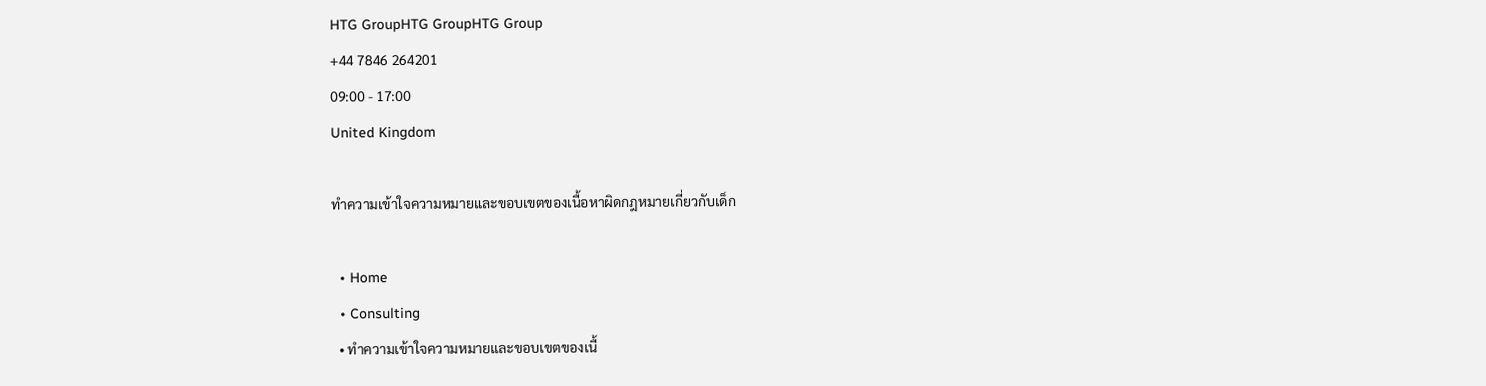HTG GroupHTG GroupHTG Group
+44 7846 264201
09:00 - 17:00
United Kingdom

ทำความเข้าใจความหมายและขอบเขตของเนื้อหาผิดกฎหมายเกี่ยวกับเด็ก

  • Home
  • Consulting
  • ทำความเข้าใจความหมายและขอบเขตของเนื้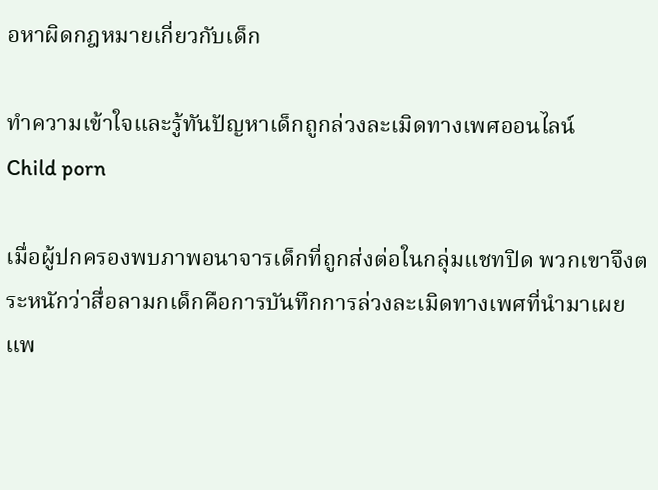อหาผิดกฎหมายเกี่ยวกับเด็ก

ทำความเข้าใจและรู้ทันปัญหาเด็กถูกล่วงละเมิดทางเพศออนไลน์
Child porn

เมื่อผู้ปกครองพบภาพอนาจารเด็กที่ถูกส่งต่อในกลุ่มแชทปิด พวกเขาจึงตระหนักว่าสื่อลามกเด็กคือการบันทึกการล่วงละเมิดทางเพศที่นำมาเผยแพ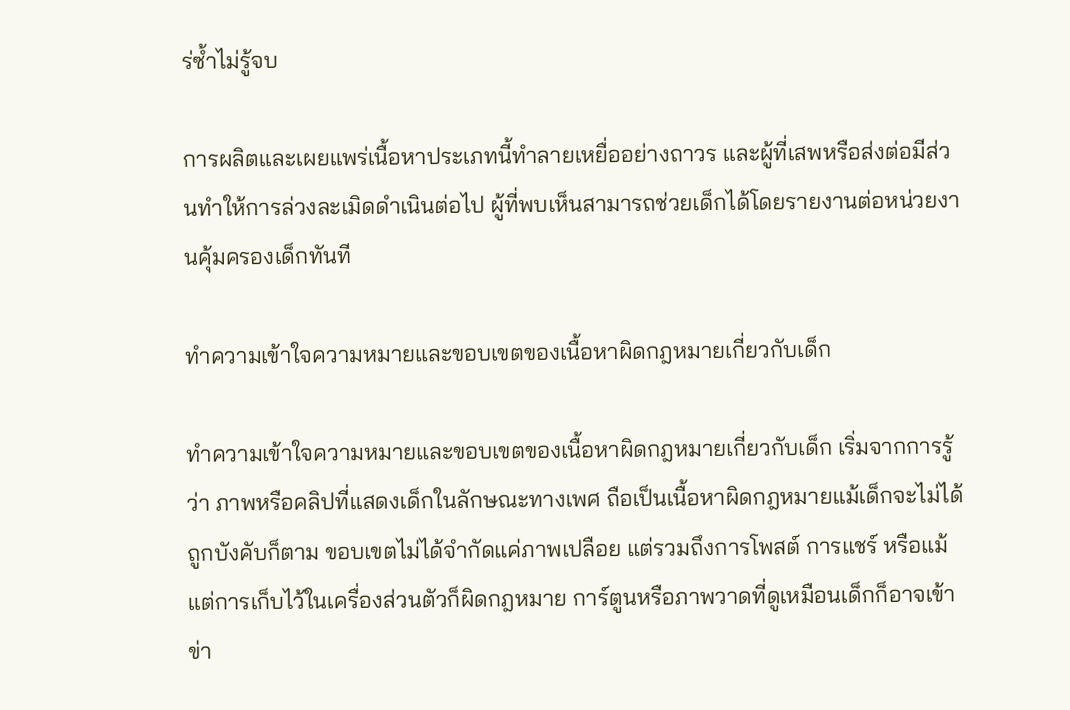ร่ซ้ำไม่รู้จบ

การผลิตและเผยแพร่เนื้อหาประเภทนี้ทำลายเหยื่ออย่างถาวร และผู้ที่เสพหรือส่งต่อมีส่วนทำให้การล่วงละเมิดดำเนินต่อไป ผู้ที่พบเห็นสามารถช่วยเด็กได้โดยรายงานต่อหน่วยงานคุ้มครองเด็กทันที

ทำความเข้าใจความหมายและขอบเขตของเนื้อหาผิดกฎหมายเกี่ยวกับเด็ก

ทำความเข้าใจความหมายและขอบเขตของเนื้อหาผิดกฎหมายเกี่ยวกับเด็ก เริ่มจากการรู้ว่า ภาพหรือคลิปที่แสดงเด็กในลักษณะทางเพศ ถือเป็นเนื้อหาผิดกฎหมายแม้เด็กจะไม่ได้ถูกบังคับก็ตาม ขอบเขตไม่ได้จำกัดแค่ภาพเปลือย แต่รวมถึงการโพสต์ การแชร์ หรือแม้แต่การเก็บไว้ในเครื่องส่วนตัวก็ผิดกฎหมาย การ์ตูนหรือภาพวาดที่ดูเหมือนเด็กก็อาจเข้าข่า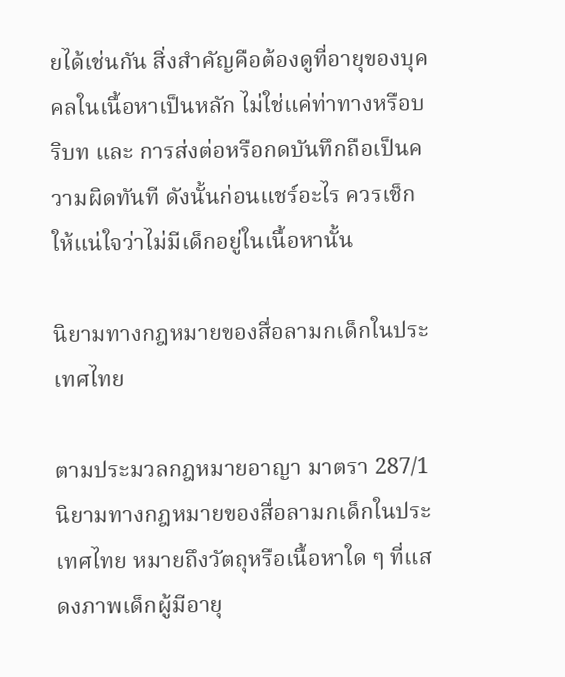ยได้เช่นกัน สิ่งสำคัญคือต้องดูที่อายุของบุคคลในเนื้อหาเป็นหลัก ไม่ใช่แค่ท่าทางหรือบริบท และ การส่งต่อหรือกดบันทึกถือเป็นความผิดทันที ดังนั้นก่อนแชร์อะไร ควรเช็กให้แน่ใจว่าไม่มีเด็กอยู่ในเนื้อหานั้น

นิยามทางกฎหมายของสื่อลามกเด็กในประเทศไทย

ตามประมวลกฎหมายอาญา มาตรา 287/1 นิยามทางกฎหมายของสื่อลามกเด็กในประเทศไทย หมายถึงวัตถุหรือเนื้อหาใด ๆ ที่แสดงภาพเด็กผู้มีอายุ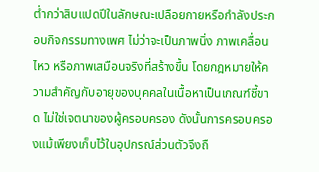ต่ำกว่าสิบแปดปีในลักษณะเปลือยกายหรือกำลังประกอบกิจกรรมทางเพศ ไม่ว่าจะเป็นภาพนิ่ง ภาพเคลื่อนไหว หรือภาพเสมือนจริงที่สร้างขึ้น โดยกฎหมายให้ความสำคัญกับอายุของบุคคลในเนื้อหาเป็นเกณฑ์ชี้ขาด ไม่ใช่เจตนาของผู้ครอบครอง ดังนั้นการครอบครองแม้เพียงเก็บไว้ในอุปกรณ์ส่วนตัวจึงถื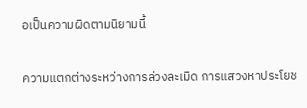อเป็นความผิดตามนิยามนี้

ความแตกต่างระหว่างการล่วงละเมิด การแสวงหาประโยช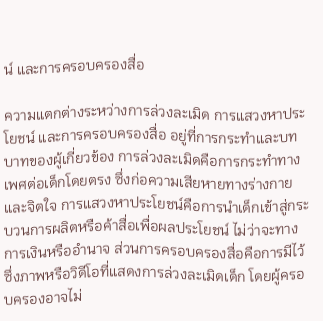น์ และการครอบครองสื่อ

ความแตกต่างระหว่างการล่วงละเมิด การแสวงหาประโยชน์ และการครอบครองสื่อ อยู่ที่การกระทำและบทบาทของผู้เกี่ยวข้อง การล่วงละเมิดคือการกระทำทางเพศต่อเด็กโดยตรง ซึ่งก่อความเสียหายทางร่างกายและจิตใจ การแสวงหาประโยชน์คือการนำเด็กเข้าสู่กระบวนการผลิตหรือค้าสื่อเพื่อผลประโยชน์ ไม่ว่าจะทางการเงินหรืออำนาจ ส่วนการครอบครองสื่อคือการมีไว้ซึ่งภาพหรือวิดีโอที่แสดงการล่วงละเมิดเด็ก โดยผู้ครอบครองอาจไม่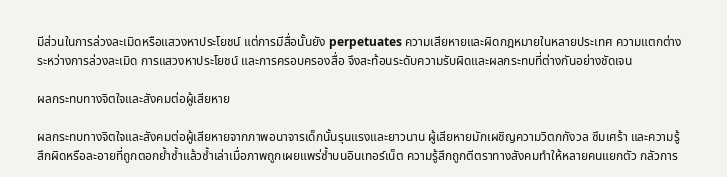มีส่วนในการล่วงละเมิดหรือแสวงหาประโยชน์ แต่การมีสื่อนั้นยัง perpetuates ความเสียหายและผิดกฎหมายในหลายประเทศ ความแตกต่างระหว่างการล่วงละเมิด การแสวงหาประโยชน์ และการครอบครองสื่อ จึงสะท้อนระดับความรับผิดและผลกระทบที่ต่างกันอย่างชัดเจน

ผลกระทบทางจิตใจและสังคมต่อผู้เสียหาย

ผลกระทบทางจิตใจและสังคมต่อผู้เสียหายจากภาพอนาจารเด็กนั้นรุนแรงและยาวนาน ผู้เสียหายมักเผชิญความวิตกกังวล ซึมเศร้า และความรู้สึกผิดหรือละอายที่ถูกตอกย้ำซ้ำแล้วซ้ำเล่าเมื่อภาพถูกเผยแพร่ซ้ำบนอินเทอร์เน็ต ความรู้สึกถูกตีตราทางสังคมทำให้หลายคนแยกตัว กลัวการ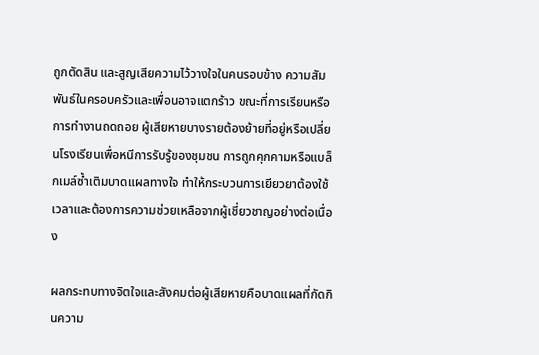ถูกตัดสิน และสูญเสียความไว้วางใจในคนรอบข้าง ความสัมพันธ์ในครอบครัวและเพื่อนอาจแตกร้าว ขณะที่การเรียนหรือการทำงานถดถอย ผู้เสียหายบางรายต้องย้ายที่อยู่หรือเปลี่ยนโรงเรียนเพื่อหนีการรับรู้ของชุมชน การถูกคุกคามหรือแบล็กเมล์ซ้ำเติมบาดแผลทางใจ ทำให้กระบวนการเยียวยาต้องใช้เวลาและต้องการความช่วยเหลือจากผู้เชี่ยวชาญอย่างต่อเนื่อง

ผลกระทบทางจิตใจและสังคมต่อผู้เสียหายคือบาดแผลที่กัดกินความ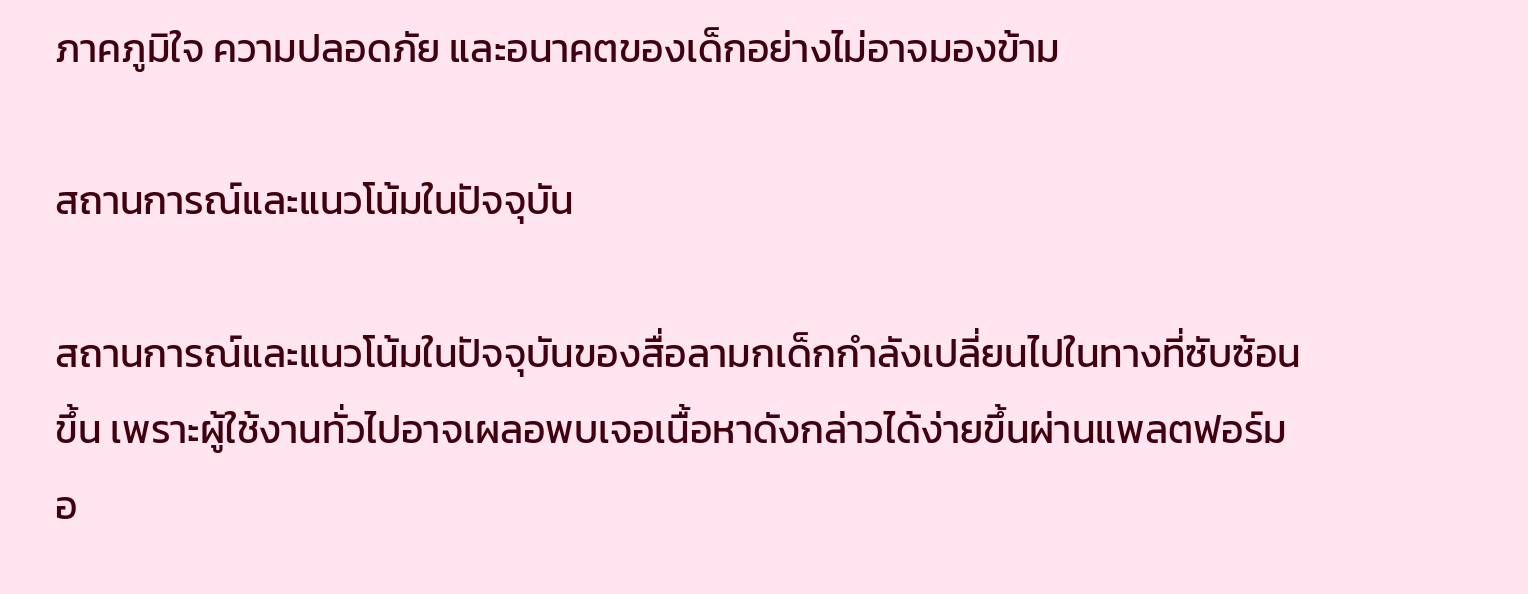ภาคภูมิใจ ความปลอดภัย และอนาคตของเด็กอย่างไม่อาจมองข้าม

สถานการณ์และแนวโน้มในปัจจุบัน

สถานการณ์และแนวโน้มในปัจจุบันของสื่อลามกเด็กกำลังเปลี่ยนไปในทางที่ซับซ้อนขึ้น เพราะผู้ใช้งานทั่วไปอาจเผลอพบเจอเนื้อหาดังกล่าวได้ง่ายขึ้นผ่านแพลตฟอร์มอ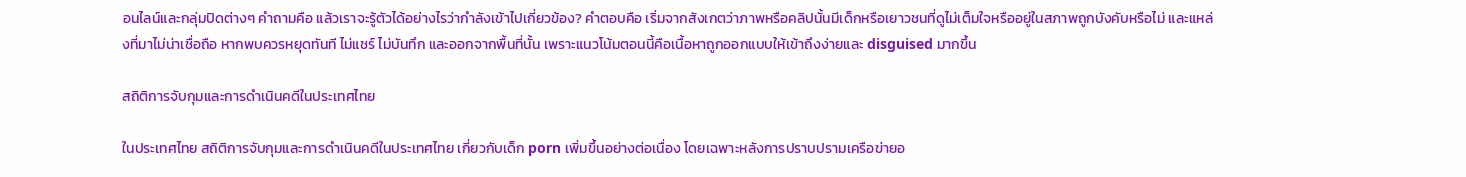อนไลน์และกลุ่มปิดต่างๆ คำถามคือ แล้วเราจะรู้ตัวได้อย่างไรว่ากำลังเข้าไปเกี่ยวข้อง? คำตอบคือ เริ่มจากสังเกตว่าภาพหรือคลิปนั้นมีเด็กหรือเยาวชนที่ดูไม่เต็มใจหรืออยู่ในสภาพถูกบังคับหรือไม่ และแหล่งที่มาไม่น่าเชื่อถือ หากพบควรหยุดทันที ไม่แชร์ ไม่บันทึก และออกจากพื้นที่นั้น เพราะแนวโน้มตอนนี้คือเนื้อหาถูกออกแบบให้เข้าถึงง่ายและ disguised มากขึ้น

สถิติการจับกุมและการดำเนินคดีในประเทศไทย

ในประเทศไทย สถิติการจับกุมและการดำเนินคดีในประเทศไทย เกี่ยวกับเด็ก porn เพิ่มขึ้นอย่างต่อเนื่อง โดยเฉพาะหลังการปราบปรามเครือข่ายอ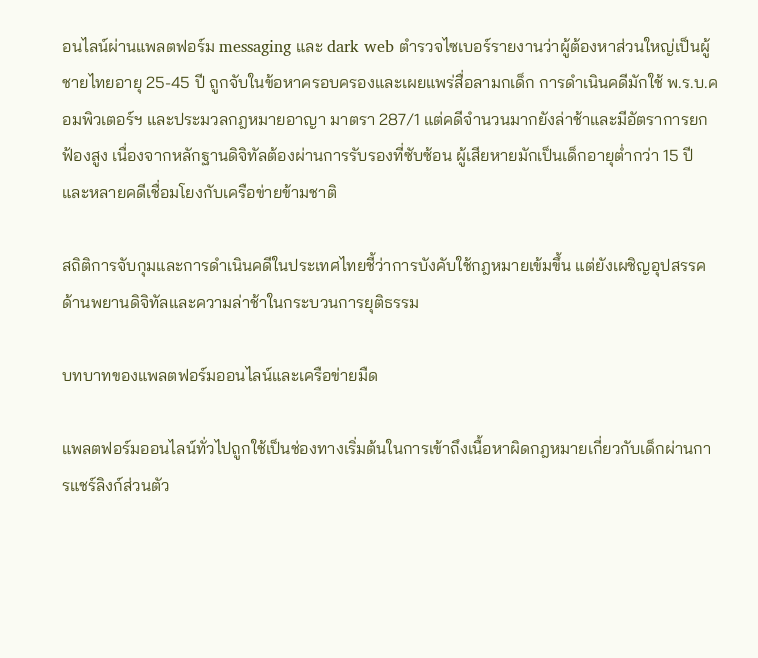อนไลน์ผ่านแพลตฟอร์ม messaging และ dark web ตำรวจไซเบอร์รายงานว่าผู้ต้องหาส่วนใหญ่เป็นผู้ชายไทยอายุ 25-45 ปี ถูกจับในข้อหาครอบครองและเผยแพร่สื่อลามกเด็ก การดำเนินคดีมักใช้ พ.ร.บ.คอมพิวเตอร์ฯ และประมวลกฎหมายอาญา มาตรา 287/1 แต่คดีจำนวนมากยังล่าช้าและมีอัตราการยกฟ้องสูง เนื่องจากหลักฐานดิจิทัลต้องผ่านการรับรองที่ซับซ้อน ผู้เสียหายมักเป็นเด็กอายุต่ำกว่า 15 ปี และหลายคดีเชื่อมโยงกับเครือข่ายข้ามชาติ

สถิติการจับกุมและการดำเนินคดีในประเทศไทยชี้ว่าการบังคับใช้กฎหมายเข้มขึ้น แต่ยังเผชิญอุปสรรคด้านพยานดิจิทัลและความล่าช้าในกระบวนการยุติธรรม

บทบาทของแพลตฟอร์มออนไลน์และเครือข่ายมืด

แพลตฟอร์มออนไลน์ทั่วไปถูกใช้เป็นช่องทางเริ่มต้นในการเข้าถึงเนื้อหาผิดกฎหมายเกี่ยวกับเด็กผ่านการแชร์ลิงก์ส่วนตัว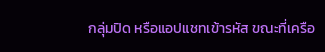กลุ่มปิด หรือแอปแชทเข้ารหัส ขณะที่เครือ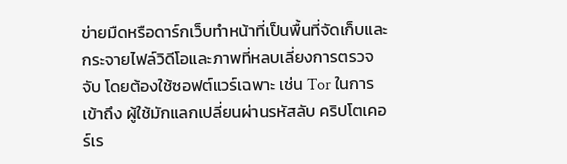ข่ายมืดหรือดาร์กเว็บทำหน้าที่เป็นพื้นที่จัดเก็บและกระจายไฟล์วิดีโอและภาพที่หลบเลี่ยงการตรวจจับ โดยต้องใช้ซอฟต์แวร์เฉพาะ เช่น Tor ในการเข้าถึง ผู้ใช้มักแลกเปลี่ยนผ่านรหัสลับ คริปโตเคอร์เร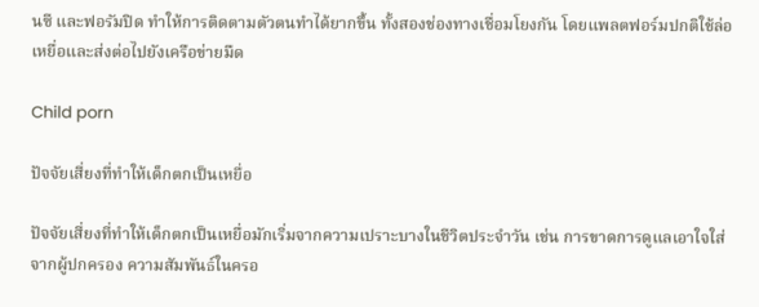นซี และฟอรัมปิด ทำให้การติดตามตัวตนทำได้ยากขึ้น ทั้งสองช่องทางเชื่อมโยงกัน โดยแพลตฟอร์มปกติใช้ล่อเหยื่อและส่งต่อไปยังเครือข่ายมืด

Child porn

ปัจจัยเสี่ยงที่ทำให้เด็กตกเป็นเหยื่อ

ปัจจัยเสี่ยงที่ทำให้เด็กตกเป็นเหยื่อมักเริ่มจากความเปราะบางในชีวิตประจำวัน เช่น การขาดการดูแลเอาใจใส่จากผู้ปกครอง ความสัมพันธ์ในครอ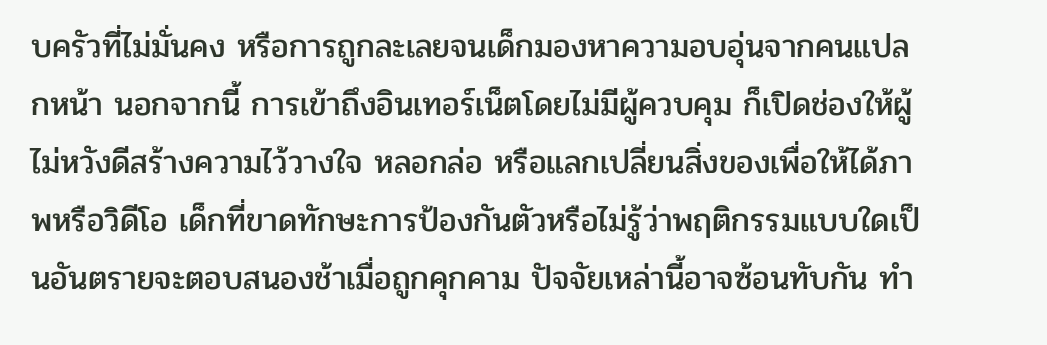บครัวที่ไม่มั่นคง หรือการถูกละเลยจนเด็กมองหาความอบอุ่นจากคนแปลกหน้า นอกจากนี้ การเข้าถึงอินเทอร์เน็ตโดยไม่มีผู้ควบคุม ก็เปิดช่องให้ผู้ไม่หวังดีสร้างความไว้วางใจ หลอกล่อ หรือแลกเปลี่ยนสิ่งของเพื่อให้ได้ภาพหรือวิดีโอ เด็กที่ขาดทักษะการป้องกันตัวหรือไม่รู้ว่าพฤติกรรมแบบใดเป็นอันตรายจะตอบสนองช้าเมื่อถูกคุกคาม ปัจจัยเหล่านี้อาจซ้อนทับกัน ทำ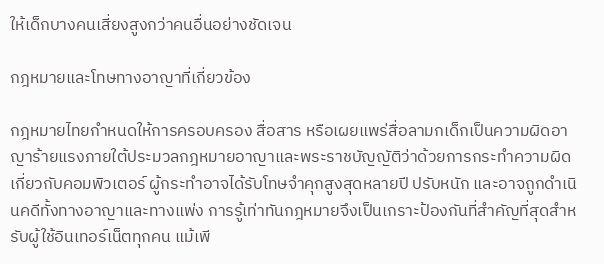ให้เด็กบางคนเสี่ยงสูงกว่าคนอื่นอย่างชัดเจน

กฎหมายและโทษทางอาญาที่เกี่ยวข้อง

กฎหมายไทยกำหนดให้การครอบครอง สื่อสาร หรือเผยแพร่สื่อลามกเด็กเป็นความผิดอาญาร้ายแรงภายใต้ประมวลกฎหมายอาญาและพระราชบัญญัติว่าด้วยการกระทำความผิดเกี่ยวกับคอมพิวเตอร์ ผู้กระทำอาจได้รับโทษจำคุกสูงสุดหลายปี ปรับหนัก และอาจถูกดำเนินคดีทั้งทางอาญาและทางแพ่ง การรู้เท่าทันกฎหมายจึงเป็นเกราะป้องกันที่สำคัญที่สุดสำหรับผู้ใช้อินเทอร์เน็ตทุกคน แม้เพี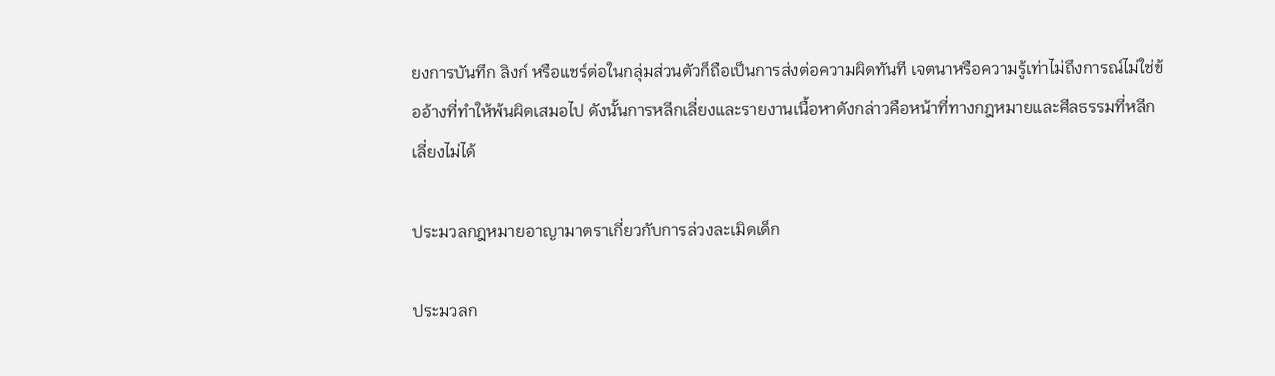ยงการบันทึก ลิงก์ หรือแชร์ต่อในกลุ่มส่วนตัวก็ถือเป็นการส่งต่อความผิดทันที เจตนาหรือความรู้เท่าไม่ถึงการณ์ไม่ใช่ข้ออ้างที่ทำให้พ้นผิดเสมอไป ดังนั้นการหลีกเลี่ยงและรายงานเนื้อหาดังกล่าวคือหน้าที่ทางกฎหมายและศีลธรรมที่หลีกเลี่ยงไม่ได้

ประมวลกฎหมายอาญามาตราเกี่ยวกับการล่วงละเมิดเด็ก

ประมวลก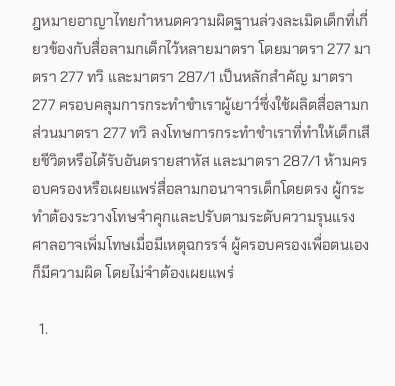ฎหมายอาญาไทยกำหนดความผิดฐานล่วงละเมิดเด็กที่เกี่ยวข้องกับสื่อลามกเด็กไว้หลายมาตรา โดยมาตรา 277 มาตรา 277 ทวิ และมาตรา 287/1 เป็นหลักสำคัญ มาตรา 277 ครอบคลุมการกระทำชำเราผู้เยาว์ซึ่งใช้ผลิตสื่อลามก ส่วนมาตรา 277 ทวิ ลงโทษการกระทำชำเราที่ทำให้เด็กเสียชีวิตหรือได้รับอันตรายสาหัส และมาตรา 287/1 ห้ามครอบครองหรือเผยแพร่สื่อลามกอนาจารเด็กโดยตรง ผู้กระทำต้องระวางโทษจำคุกและปรับตามระดับความรุนแรง ศาลอาจเพิ่มโทษเมื่อมีเหตุฉกรรจ์ ผู้ครอบครองเพื่อตนเองก็มีความผิด โดยไม่จำต้องเผยแพร่

  1.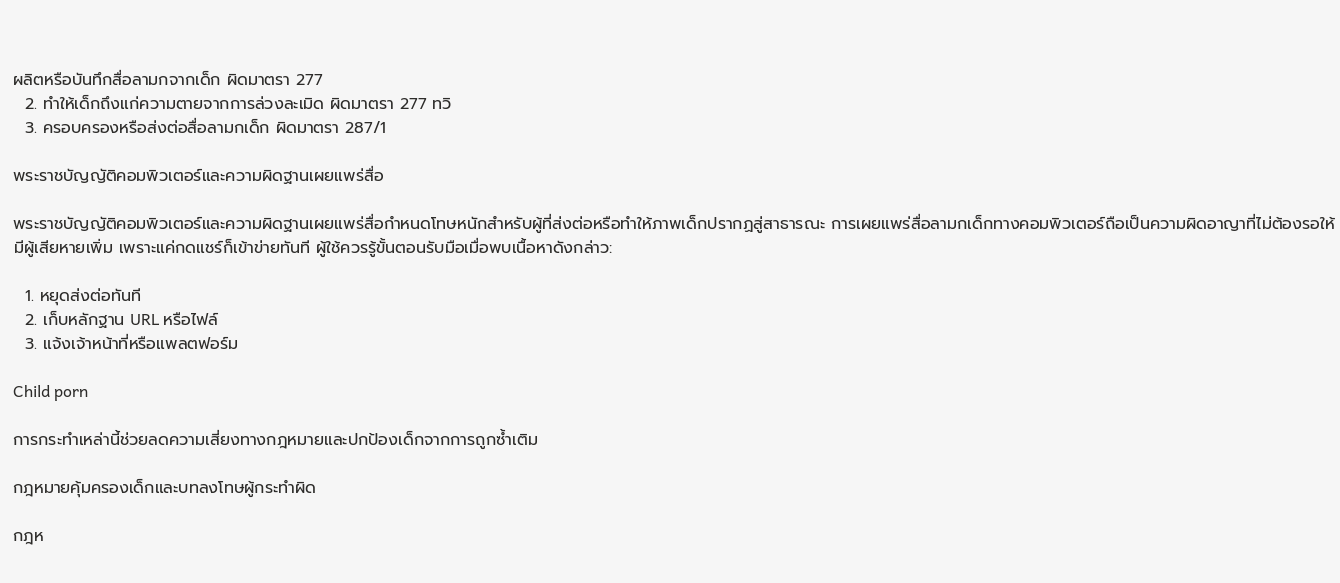ผลิตหรือบันทึกสื่อลามกจากเด็ก ผิดมาตรา 277
  2. ทำให้เด็กถึงแก่ความตายจากการล่วงละเมิด ผิดมาตรา 277 ทวิ
  3. ครอบครองหรือส่งต่อสื่อลามกเด็ก ผิดมาตรา 287/1

พระราชบัญญัติคอมพิวเตอร์และความผิดฐานเผยแพร่สื่อ

พระราชบัญญัติคอมพิวเตอร์และความผิดฐานเผยแพร่สื่อกำหนดโทษหนักสำหรับผู้ที่ส่งต่อหรือทำให้ภาพเด็กปรากฏสู่สาธารณะ การเผยแพร่สื่อลามกเด็กทางคอมพิวเตอร์ถือเป็นความผิดอาญาที่ไม่ต้องรอให้มีผู้เสียหายเพิ่ม เพราะแค่กดแชร์ก็เข้าข่ายทันที ผู้ใช้ควรรู้ขั้นตอนรับมือเมื่อพบเนื้อหาดังกล่าว:

  1. หยุดส่งต่อทันที
  2. เก็บหลักฐาน URL หรือไฟล์
  3. แจ้งเจ้าหน้าที่หรือแพลตฟอร์ม

Child porn

การกระทำเหล่านี้ช่วยลดความเสี่ยงทางกฎหมายและปกป้องเด็กจากการถูกซ้ำเติม

กฎหมายคุ้มครองเด็กและบทลงโทษผู้กระทำผิด

กฎห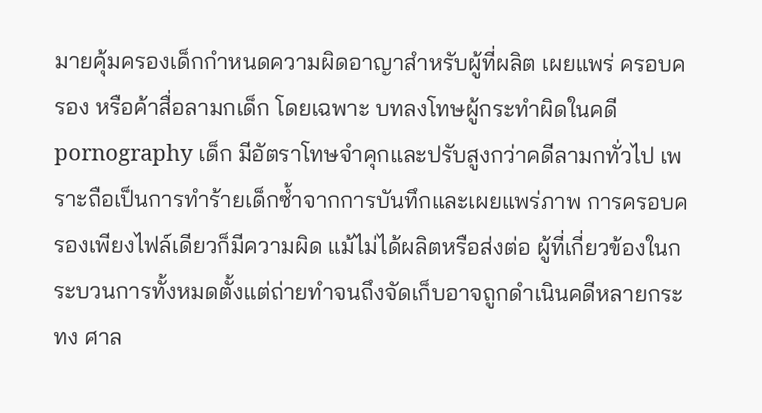มายคุ้มครองเด็กกำหนดความผิดอาญาสำหรับผู้ที่ผลิต เผยแพร่ ครอบครอง หรือค้าสื่อลามกเด็ก โดยเฉพาะ บทลงโทษผู้กระทำผิดในคดี pornography เด็ก มีอัตราโทษจำคุกและปรับสูงกว่าคดีลามกทั่วไป เพราะถือเป็นการทำร้ายเด็กซ้ำจากการบันทึกและเผยแพร่ภาพ การครอบครองเพียงไฟล์เดียวก็มีความผิด แม้ไม่ได้ผลิตหรือส่งต่อ ผู้ที่เกี่ยวข้องในกระบวนการทั้งหมดตั้งแต่ถ่ายทำจนถึงจัดเก็บอาจถูกดำเนินคดีหลายกระทง ศาล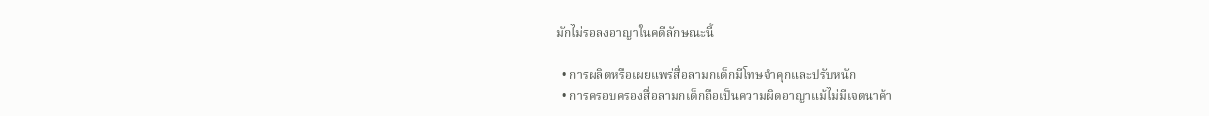มักไม่รอลงอาญาในคดีลักษณะนี้

  • การผลิตหรือเผยแพร่สื่อลามกเด็กมีโทษจำคุกและปรับหนัก
  • การครอบครองสื่อลามกเด็กถือเป็นความผิดอาญาแม้ไม่มีเจตนาค้า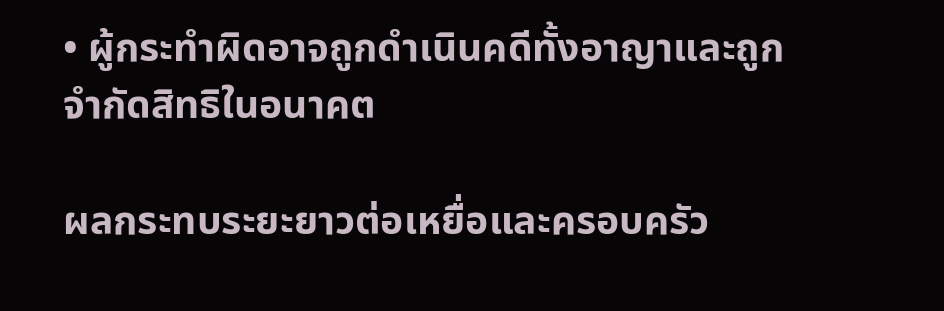• ผู้กระทำผิดอาจถูกดำเนินคดีทั้งอาญาและถูกจำกัดสิทธิในอนาคต

ผลกระทบระยะยาวต่อเหยื่อและครอบครัว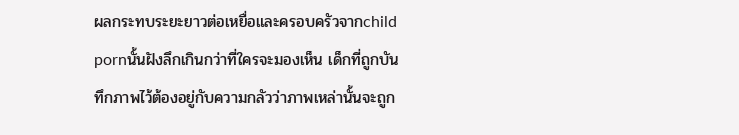ผลกระทบระยะยาวต่อเหยื่อและครอบครัวจากchild pornนั้นฝังลึกเกินกว่าที่ใครจะมองเห็น เด็กที่ถูกบันทึกภาพไว้ต้องอยู่กับความกลัวว่าภาพเหล่านั้นจะถูก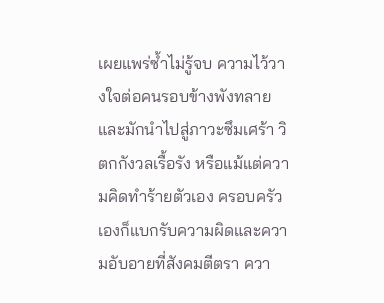เผยแพร่ซ้ำไม่รู้จบ ความไว้วางใจต่อคนรอบข้างพังทลาย และมักนำไปสู่ภาวะซึมเศร้า วิตกกังวลเรื้อรัง หรือแม้แต่ความคิดทำร้ายตัวเอง ครอบครัวเองก็แบกรับความผิดและความอับอายที่สังคมตีตรา ควา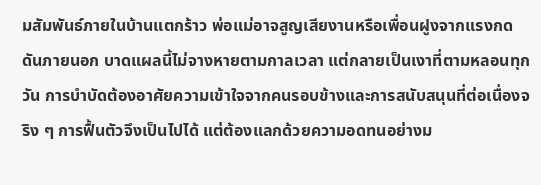มสัมพันธ์ภายในบ้านแตกร้าว พ่อแม่อาจสูญเสียงานหรือเพื่อนฝูงจากแรงกดดันภายนอก บาดแผลนี้ไม่จางหายตามกาลเวลา แต่กลายเป็นเงาที่ตามหลอนทุกวัน การบำบัดต้องอาศัยความเข้าใจจากคนรอบข้างและการสนับสนุนที่ต่อเนื่องจริง ๆ การฟื้นตัวจึงเป็นไปได้ แต่ต้องแลกด้วยความอดทนอย่างม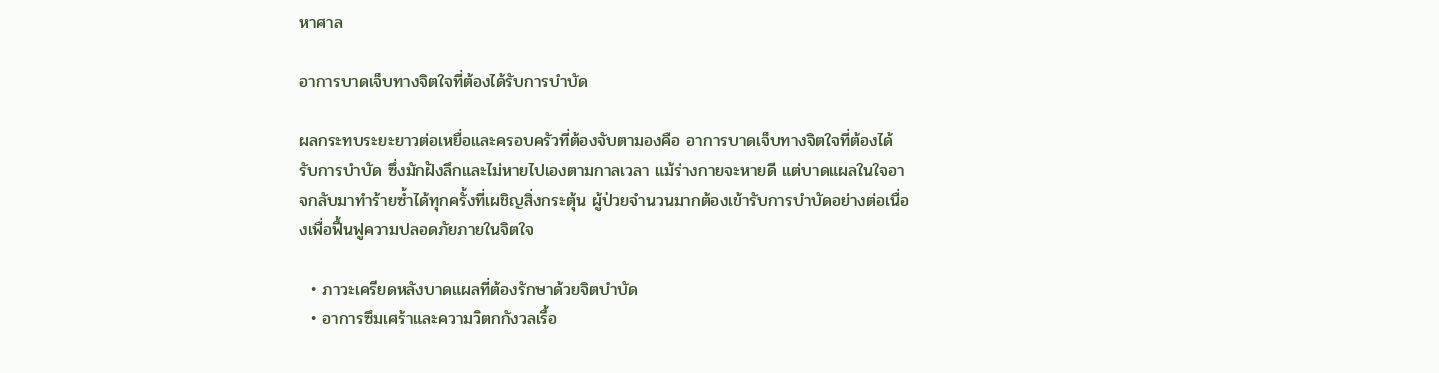หาศาล

อาการบาดเจ็บทางจิตใจที่ต้องได้รับการบำบัด

ผลกระทบระยะยาวต่อเหยื่อและครอบครัวที่ต้องจับตามองคือ อาการบาดเจ็บทางจิตใจที่ต้องได้รับการบำบัด ซึ่งมักฝังลึกและไม่หายไปเองตามกาลเวลา แม้ร่างกายจะหายดี แต่บาดแผลในใจอาจกลับมาทำร้ายซ้ำได้ทุกครั้งที่เผชิญสิ่งกระตุ้น ผู้ป่วยจำนวนมากต้องเข้ารับการบำบัดอย่างต่อเนื่องเพื่อฟื้นฟูความปลอดภัยภายในจิตใจ

  • ภาวะเครียดหลังบาดแผลที่ต้องรักษาด้วยจิตบำบัด
  • อาการซึมเศร้าและความวิตกกังวลเรื้อ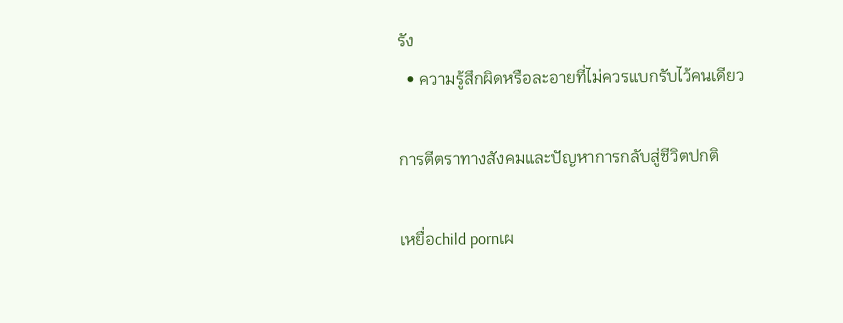รัง
  • ความรู้สึกผิดหรือละอายที่ไม่ควรแบกรับไว้คนเดียว

การตีตราทางสังคมและปัญหาการกลับสู่ชีวิตปกติ

เหยื่อchild pornเผ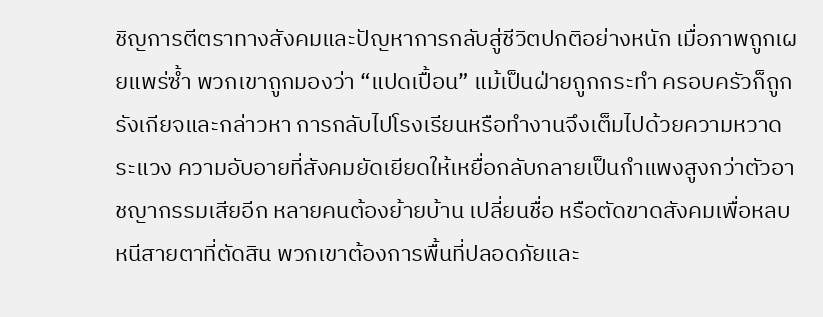ชิญการตีตราทางสังคมและปัญหาการกลับสู่ชีวิตปกติอย่างหนัก เมื่อภาพถูกเผยแพร่ซ้ำ พวกเขาถูกมองว่า “แปดเปื้อน” แม้เป็นฝ่ายถูกกระทำ ครอบครัวก็ถูกรังเกียจและกล่าวหา การกลับไปโรงเรียนหรือทำงานจึงเต็มไปด้วยความหวาดระแวง ความอับอายที่สังคมยัดเยียดให้เหยื่อกลับกลายเป็นกำแพงสูงกว่าตัวอาชญากรรมเสียอีก หลายคนต้องย้ายบ้าน เปลี่ยนชื่อ หรือตัดขาดสังคมเพื่อหลบหนีสายตาที่ตัดสิน พวกเขาต้องการพื้นที่ปลอดภัยและ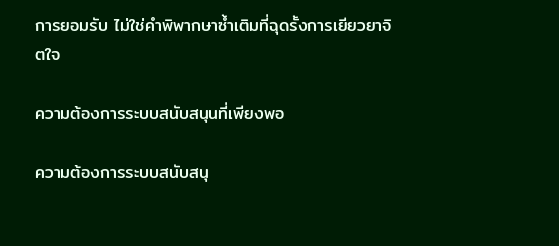การยอมรับ ไม่ใช่คำพิพากษาซ้ำเติมที่ฉุดรั้งการเยียวยาจิตใจ

ความต้องการระบบสนับสนุนที่เพียงพอ

ความต้องการระบบสนับสนุ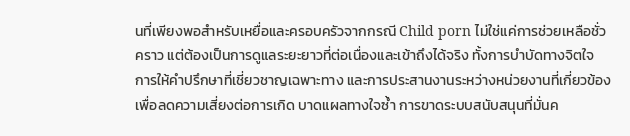นที่เพียงพอสำหรับเหยื่อและครอบครัวจากกรณี Child porn ไม่ใช่แค่การช่วยเหลือชั่วคราว แต่ต้องเป็นการดูแลระยะยาวที่ต่อเนื่องและเข้าถึงได้จริง ทั้งการบำบัดทางจิตใจ การให้คำปรึกษาที่เชี่ยวชาญเฉพาะทาง และการประสานงานระหว่างหน่วยงานที่เกี่ยวข้อง เพื่อลดความเสี่ยงต่อการเกิด บาดแผลทางใจซ้ำ การขาดระบบสนับสนุนที่มั่นค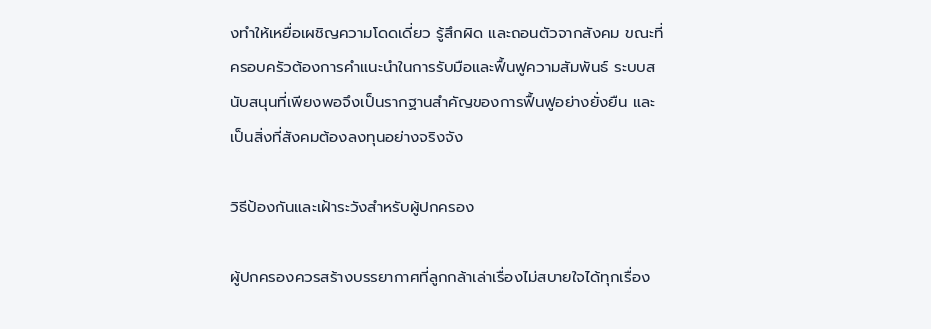งทำให้เหยื่อเผชิญความโดดเดี่ยว รู้สึกผิด และถอนตัวจากสังคม ขณะที่ครอบครัวต้องการคำแนะนำในการรับมือและฟื้นฟูความสัมพันธ์ ระบบสนับสนุนที่เพียงพอจึงเป็นรากฐานสำคัญของการฟื้นฟูอย่างยั่งยืน และเป็นสิ่งที่สังคมต้องลงทุนอย่างจริงจัง

วิธีป้องกันและเฝ้าระวังสำหรับผู้ปกครอง

ผู้ปกครองควรสร้างบรรยากาศที่ลูกกล้าเล่าเรื่องไม่สบายใจได้ทุกเรื่อง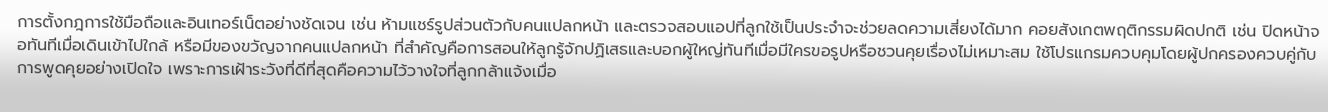การตั้งกฎการใช้มือถือและอินเทอร์เน็ตอย่างชัดเจน เช่น ห้ามแชร์รูปส่วนตัวกับคนแปลกหน้า และตรวจสอบแอปที่ลูกใช้เป็นประจำจะช่วยลดความเสี่ยงได้มาก คอยสังเกตพฤติกรรมผิดปกติ เช่น ปิดหน้าจอทันทีเมื่อเดินเข้าไปใกล้ หรือมีของขวัญจากคนแปลกหน้า ที่สำคัญคือการสอนให้ลูกรู้จักปฏิเสธและบอกผู้ใหญ่ทันทีเมื่อมีใครขอรูปหรือชวนคุยเรื่องไม่เหมาะสม ใช้โปรแกรมควบคุมโดยผู้ปกครองควบคู่กับการพูดคุยอย่างเปิดใจ เพราะการเฝ้าระวังที่ดีที่สุดคือความไว้วางใจที่ลูกกล้าแจ้งเมื่อ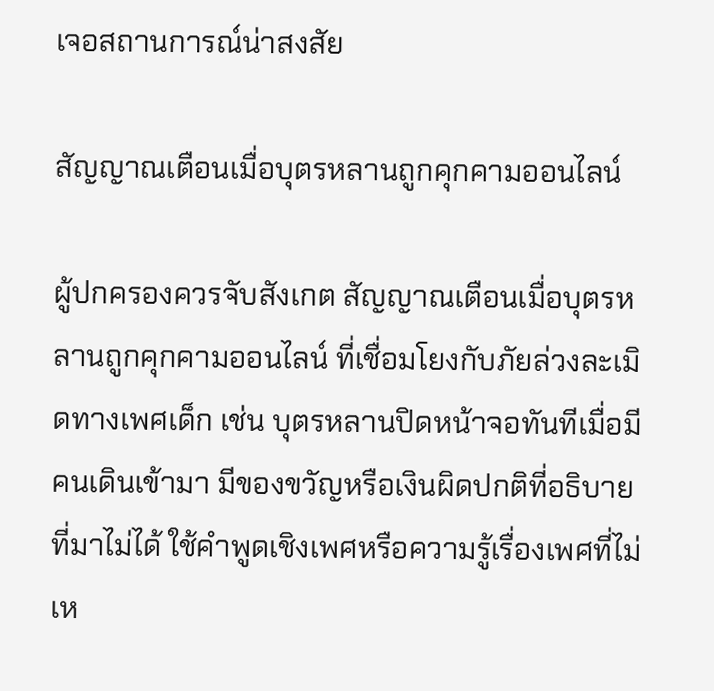เจอสถานการณ์น่าสงสัย

สัญญาณเตือนเมื่อบุตรหลานถูกคุกคามออนไลน์

ผู้ปกครองควรจับสังเกต สัญญาณเตือนเมื่อบุตรหลานถูกคุกคามออนไลน์ ที่เชื่อมโยงกับภัยล่วงละเมิดทางเพศเด็ก เช่น บุตรหลานปิดหน้าจอทันทีเมื่อมีคนเดินเข้ามา มีของขวัญหรือเงินผิดปกติที่อธิบายที่มาไม่ได้ ใช้คำพูดเชิงเพศหรือความรู้เรื่องเพศที่ไม่เห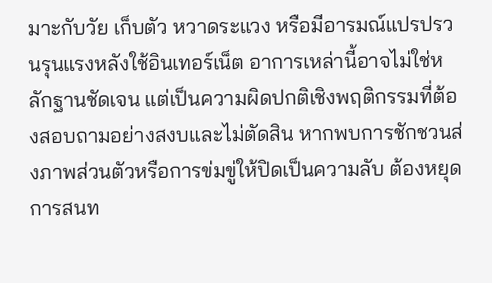มาะกับวัย เก็บตัว หวาดระแวง หรือมีอารมณ์แปรปรวนรุนแรงหลังใช้อินเทอร์เน็ต อาการเหล่านี้อาจไม่ใช่หลักฐานชัดเจน แต่เป็นความผิดปกติเชิงพฤติกรรมที่ต้องสอบถามอย่างสงบและไม่ตัดสิน หากพบการชักชวนส่งภาพส่วนตัวหรือการข่มขู่ให้ปิดเป็นความลับ ต้องหยุดการสนท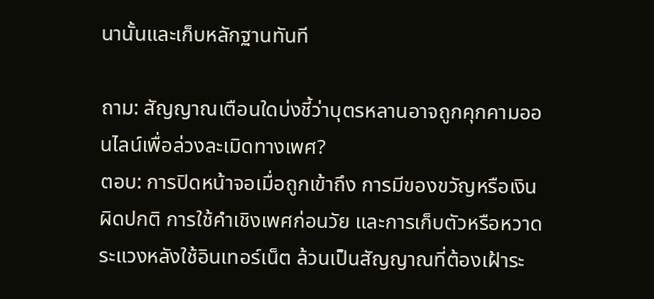นานั้นและเก็บหลักฐานทันที

ถาม: สัญญาณเตือนใดบ่งชี้ว่าบุตรหลานอาจถูกคุกคามออนไลน์เพื่อล่วงละเมิดทางเพศ?
ตอบ: การปิดหน้าจอเมื่อถูกเข้าถึง การมีของขวัญหรือเงินผิดปกติ การใช้คำเชิงเพศก่อนวัย และการเก็บตัวหรือหวาดระแวงหลังใช้อินเทอร์เน็ต ล้วนเป็นสัญญาณที่ต้องเฝ้าระ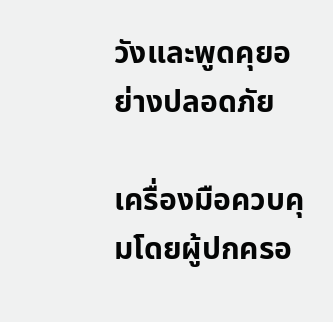วังและพูดคุยอย่างปลอดภัย

เครื่องมือควบคุมโดยผู้ปกครอ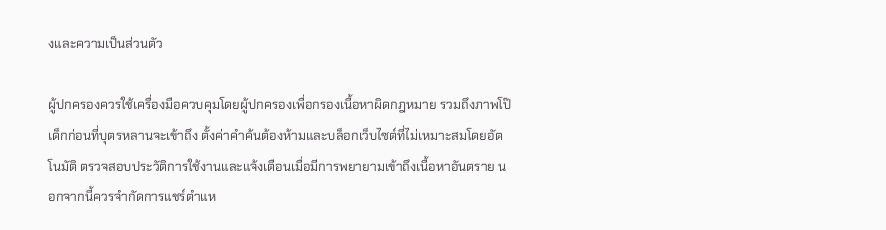งและความเป็นส่วนตัว

ผู้ปกครองควรใช้เครื่องมือควบคุมโดยผู้ปกครองเพื่อกรองเนื้อหาผิดกฎหมาย รวมถึงภาพโป๊เด็กก่อนที่บุตรหลานจะเข้าถึง ตั้งค่าคำค้นต้องห้ามและบล็อกเว็บไซต์ที่ไม่เหมาะสมโดยอัตโนมัติ ตรวจสอบประวัติการใช้งานและแจ้งเตือนเมื่อมีการพยายามเข้าถึงเนื้อหาอันตราย นอกจากนี้ควรจำกัดการแชร์ตำแห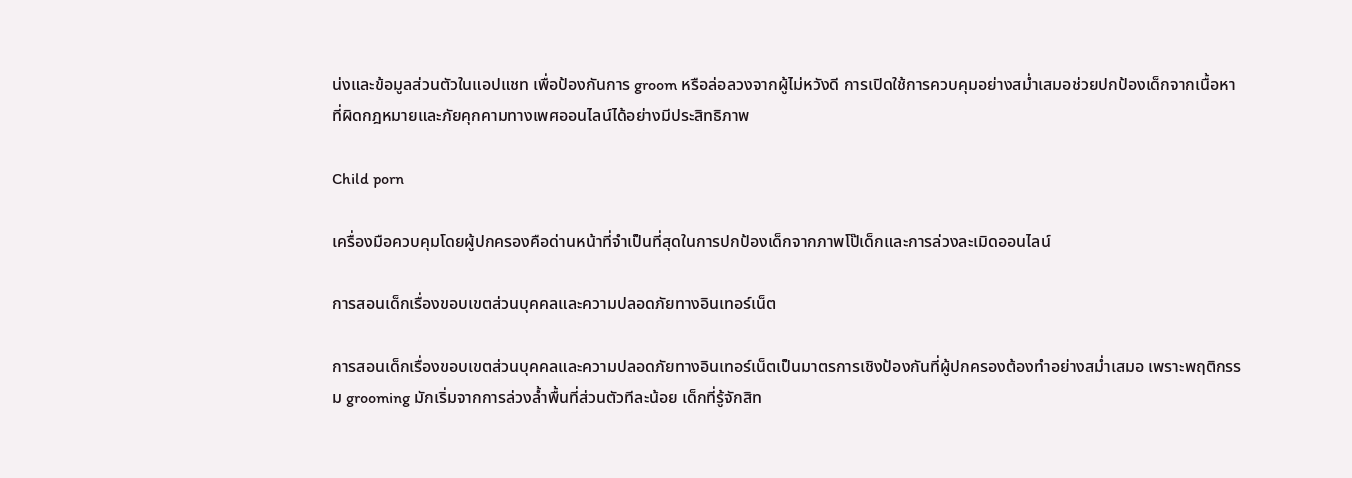น่งและข้อมูลส่วนตัวในแอปแชท เพื่อป้องกันการ groom หรือล่อลวงจากผู้ไม่หวังดี การเปิดใช้การควบคุมอย่างสม่ำเสมอช่วยปกป้องเด็กจากเนื้อหาที่ผิดกฎหมายและภัยคุกคามทางเพศออนไลน์ได้อย่างมีประสิทธิภาพ

Child porn

เครื่องมือควบคุมโดยผู้ปกครองคือด่านหน้าที่จำเป็นที่สุดในการปกป้องเด็กจากภาพโป๊เด็กและการล่วงละเมิดออนไลน์

การสอนเด็กเรื่องขอบเขตส่วนบุคคลและความปลอดภัยทางอินเทอร์เน็ต

การสอนเด็กเรื่องขอบเขตส่วนบุคคลและความปลอดภัยทางอินเทอร์เน็ตเป็นมาตรการเชิงป้องกันที่ผู้ปกครองต้องทำอย่างสม่ำเสมอ เพราะพฤติกรรม grooming มักเริ่มจากการล่วงล้ำพื้นที่ส่วนตัวทีละน้อย เด็กที่รู้จักสิท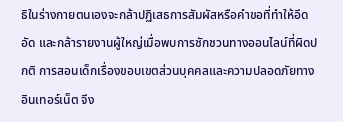ธิในร่างกายตนเองจะกล้าปฏิเสธการสัมผัสหรือคำขอที่ทำให้อึดอัด และกล้ารายงานผู้ใหญ่เมื่อพบการชักชวนทางออนไลน์ที่ผิดปกติ การสอนเด็กเรื่องขอบเขตส่วนบุคคลและความปลอดภัยทางอินเทอร์เน็ต จึง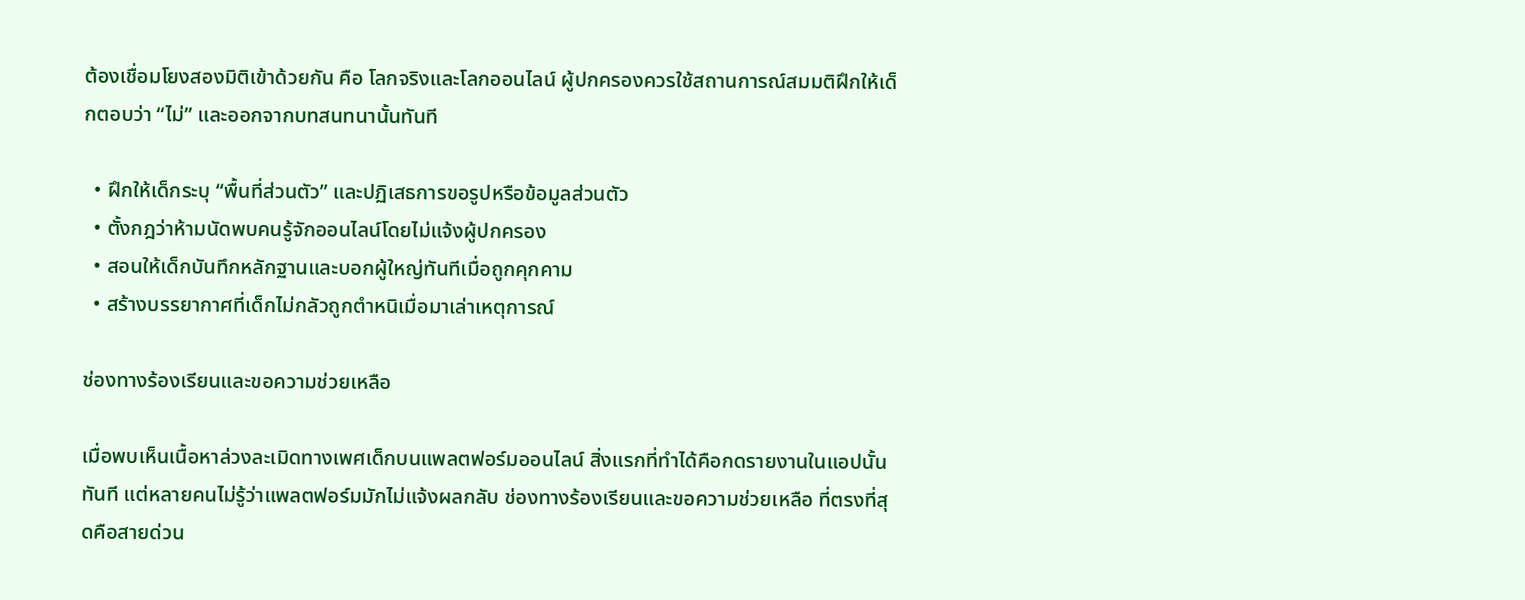ต้องเชื่อมโยงสองมิติเข้าด้วยกัน คือ โลกจริงและโลกออนไลน์ ผู้ปกครองควรใช้สถานการณ์สมมติฝึกให้เด็กตอบว่า “ไม่” และออกจากบทสนทนานั้นทันที

  • ฝึกให้เด็กระบุ “พื้นที่ส่วนตัว” และปฏิเสธการขอรูปหรือข้อมูลส่วนตัว
  • ตั้งกฎว่าห้ามนัดพบคนรู้จักออนไลน์โดยไม่แจ้งผู้ปกครอง
  • สอนให้เด็กบันทึกหลักฐานและบอกผู้ใหญ่ทันทีเมื่อถูกคุกคาม
  • สร้างบรรยากาศที่เด็กไม่กลัวถูกตำหนิเมื่อมาเล่าเหตุการณ์

ช่องทางร้องเรียนและขอความช่วยเหลือ

เมื่อพบเห็นเนื้อหาล่วงละเมิดทางเพศเด็กบนแพลตฟอร์มออนไลน์ สิ่งแรกที่ทำได้คือกดรายงานในแอปนั้นทันที แต่หลายคนไม่รู้ว่าแพลตฟอร์มมักไม่แจ้งผลกลับ ช่องทางร้องเรียนและขอความช่วยเหลือ ที่ตรงที่สุดคือสายด่วน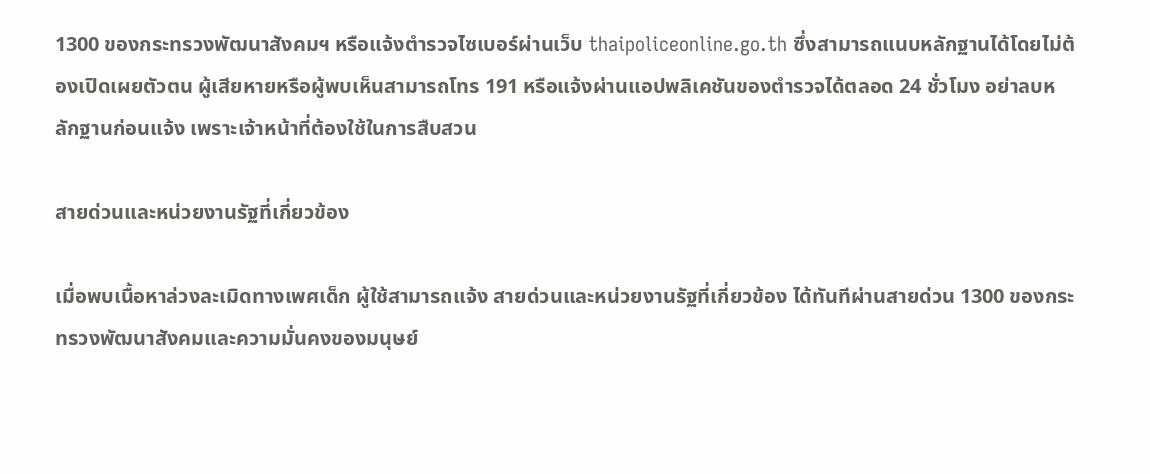1300 ของกระทรวงพัฒนาสังคมฯ หรือแจ้งตำรวจไซเบอร์ผ่านเว็บ thaipoliceonline.go.th ซึ่งสามารถแนบหลักฐานได้โดยไม่ต้องเปิดเผยตัวตน ผู้เสียหายหรือผู้พบเห็นสามารถโทร 191 หรือแจ้งผ่านแอปพลิเคชันของตำรวจได้ตลอด 24 ชั่วโมง อย่าลบหลักฐานก่อนแจ้ง เพราะเจ้าหน้าที่ต้องใช้ในการสืบสวน

สายด่วนและหน่วยงานรัฐที่เกี่ยวข้อง

เมื่อพบเนื้อหาล่วงละเมิดทางเพศเด็ก ผู้ใช้สามารถแจ้ง สายด่วนและหน่วยงานรัฐที่เกี่ยวข้อง ได้ทันทีผ่านสายด่วน 1300 ของกระทรวงพัฒนาสังคมและความมั่นคงของมนุษย์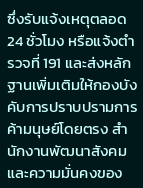ซึ่งรับแจ้งเหตุตลอด 24 ชั่วโมง หรือแจ้งตำรวจที่ 191 และส่งหลักฐานเพิ่มเติมให้กองบังคับการปราบปรามการค้ามนุษย์โดยตรง สำนักงานพัฒนาสังคมและความมั่นคงของ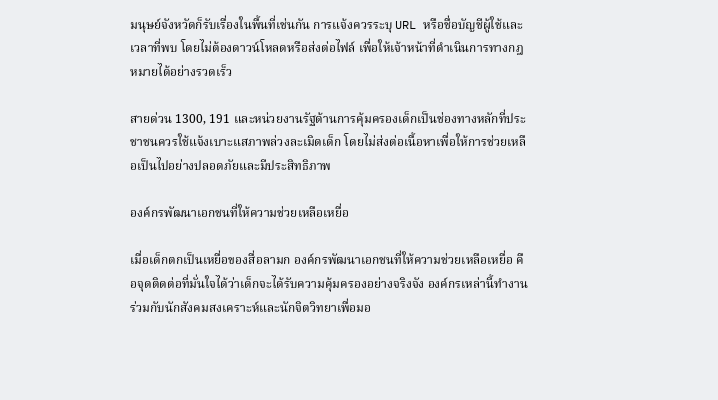มนุษย์จังหวัดก็รับเรื่องในพื้นที่เช่นกัน การแจ้งควรระบุ URL หรือชื่อบัญชีผู้ใช้และเวลาที่พบ โดยไม่ต้องดาวน์โหลดหรือส่งต่อไฟล์ เพื่อให้เจ้าหน้าที่ดำเนินการทางกฎหมายได้อย่างรวดเร็ว

สายด่วน 1300, 191 และหน่วยงานรัฐด้านการคุ้มครองเด็กเป็นช่องทางหลักที่ประชาชนควรใช้แจ้งเบาะแสภาพล่วงละเมิดเด็ก โดยไม่ส่งต่อเนื้อหาเพื่อให้การช่วยเหลือเป็นไปอย่างปลอดภัยและมีประสิทธิภาพ

องค์กรพัฒนาเอกชนที่ให้ความช่วยเหลือเหยื่อ

เมื่อเด็กตกเป็นเหยื่อของสื่อลามก องค์กรพัฒนาเอกชนที่ให้ความช่วยเหลือเหยื่อ คือจุดติดต่อที่มั่นใจได้ว่าเด็กจะได้รับความคุ้มครองอย่างจริงจัง องค์กรเหล่านี้ทำงานร่วมกับนักสังคมสงเคราะห์และนักจิตวิทยาเพื่อมอ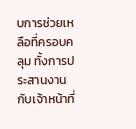บการช่วยเหลือที่ครอบคลุม ทั้งการประสานงานกับเจ้าหน้าที่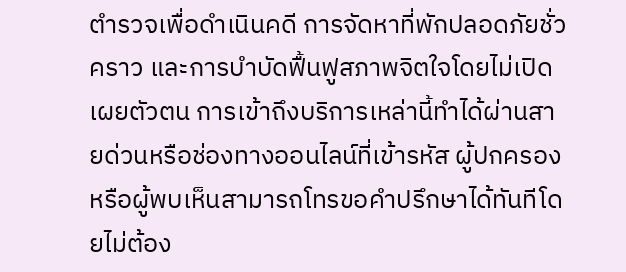ตำรวจเพื่อดำเนินคดี การจัดหาที่พักปลอดภัยชั่วคราว และการบำบัดฟื้นฟูสภาพจิตใจโดยไม่เปิดเผยตัวตน การเข้าถึงบริการเหล่านี้ทำได้ผ่านสายด่วนหรือช่องทางออนไลน์ที่เข้ารหัส ผู้ปกครองหรือผู้พบเห็นสามารถโทรขอคำปรึกษาได้ทันทีโดยไม่ต้อง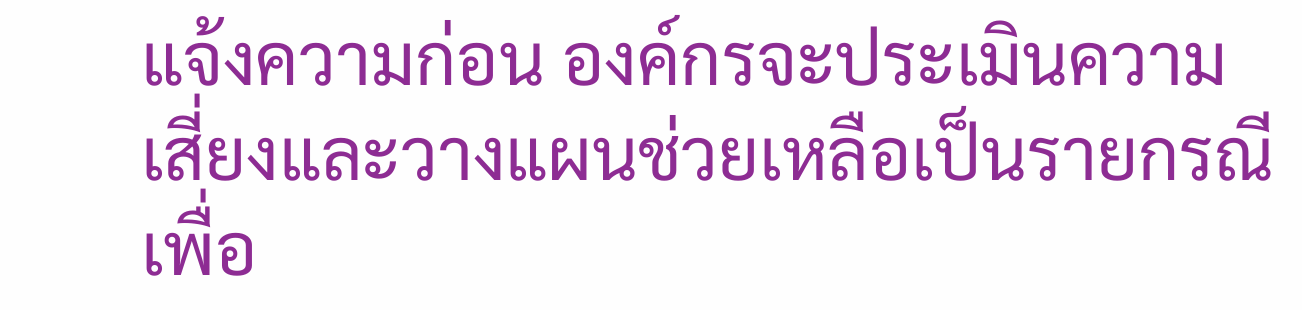แจ้งความก่อน องค์กรจะประเมินความเสี่ยงและวางแผนช่วยเหลือเป็นรายกรณี เพื่อ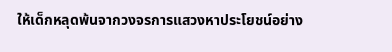ให้เด็กหลุดพ้นจากวงจรการแสวงหาประโยชน์อย่าง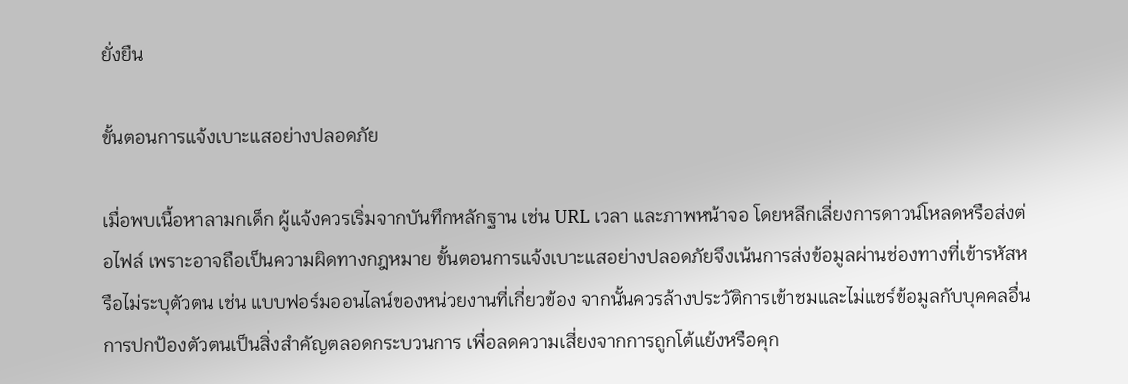ยั่งยืน

ขั้นตอนการแจ้งเบาะแสอย่างปลอดภัย

เมื่อพบเนื้อหาลามกเด็ก ผู้แจ้งควรเริ่มจากบันทึกหลักฐาน เช่น URL เวลา และภาพหน้าจอ โดยหลีกเลี่ยงการดาวน์โหลดหรือส่งต่อไฟล์ เพราะอาจถือเป็นความผิดทางกฎหมาย ขั้นตอนการแจ้งเบาะแสอย่างปลอดภัยจึงเน้นการส่งข้อมูลผ่านช่องทางที่เข้ารหัสหรือไม่ระบุตัวตน เช่น แบบฟอร์มออนไลน์ของหน่วยงานที่เกี่ยวข้อง จากนั้นควรล้างประวัติการเข้าชมและไม่แชร์ข้อมูลกับบุคคลอื่น การปกป้องตัวตนเป็นสิ่งสำคัญตลอดกระบวนการ เพื่อลดความเสี่ยงจากการถูกโต้แย้งหรือคุก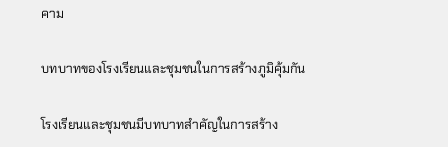คาม

บทบาทของโรงเรียนและชุมชนในการสร้างภูมิคุ้มกัน

โรงเรียนและชุมชนมีบทบาทสำคัญในการสร้าง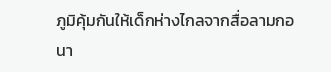ภูมิคุ้มกันให้เด็กห่างไกลจากสื่อลามกอนา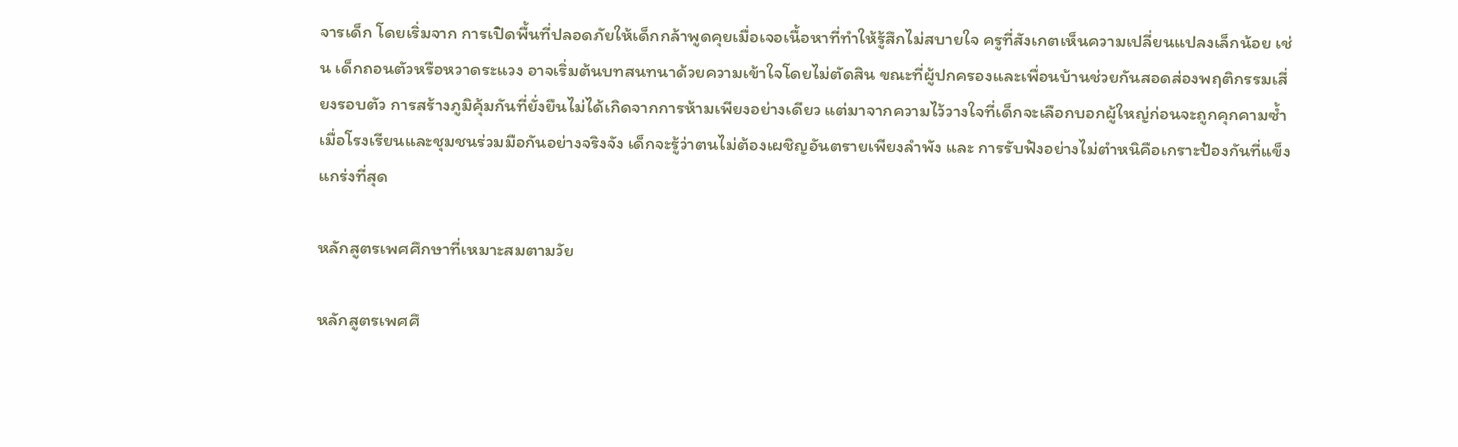จารเด็ก โดยเริ่มจาก การเปิดพื้นที่ปลอดภัยให้เด็กกล้าพูดคุยเมื่อเจอเนื้อหาที่ทำให้รู้สึกไม่สบายใจ ครูที่สังเกตเห็นความเปลี่ยนแปลงเล็กน้อย เช่น เด็กถอนตัวหรือหวาดระแวง อาจเริ่มต้นบทสนทนาด้วยความเข้าใจโดยไม่ตัดสิน ขณะที่ผู้ปกครองและเพื่อนบ้านช่วยกันสอดส่องพฤติกรรมเสี่ยงรอบตัว การสร้างภูมิคุ้มกันที่ยั่งยืนไม่ได้เกิดจากการห้ามเพียงอย่างเดียว แต่มาจากความไว้วางใจที่เด็กจะเลือกบอกผู้ใหญ่ก่อนจะถูกคุกคามซ้ำ เมื่อโรงเรียนและชุมชนร่วมมือกันอย่างจริงจัง เด็กจะรู้ว่าตนไม่ต้องเผชิญอันตรายเพียงลำพัง และ การรับฟังอย่างไม่ตำหนิคือเกราะป้องกันที่แข็งแกร่งที่สุด

หลักสูตรเพศศึกษาที่เหมาะสมตามวัย

หลักสูตรเพศศึ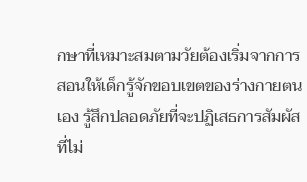กษาที่เหมาะสมตามวัยต้องเริ่มจากการสอนให้เด็กรู้จักขอบเขตของร่างกายตนเอง รู้สึกปลอดภัยที่จะปฏิเสธการสัมผัสที่ไม่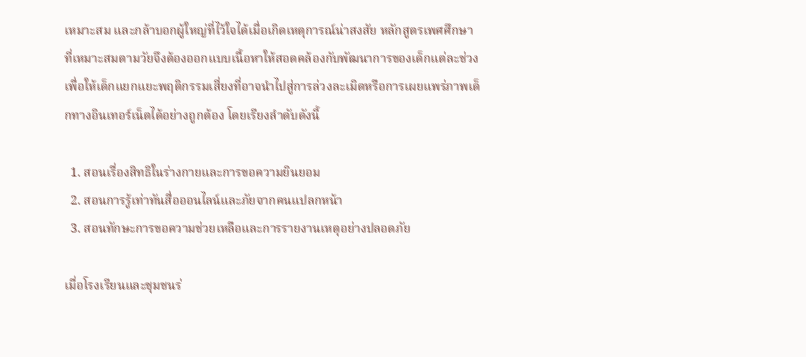เหมาะสม และกล้าบอกผู้ใหญ่ที่ไว้ใจได้เมื่อเกิดเหตุการณ์น่าสงสัย หลักสูตรเพศศึกษาที่เหมาะสมตามวัยจึงต้องออกแบบเนื้อหาให้สอดคล้องกับพัฒนาการของเด็กแต่ละช่วง เพื่อให้เด็กแยกแยะพฤติกรรมเสี่ยงที่อาจนำไปสู่การล่วงละเมิดหรือการเผยแพร่ภาพเด็กทางอินเทอร์เน็ตได้อย่างถูกต้อง โดยเรียงลำดับดังนี้

  1. สอนเรื่องสิทธิในร่างกายและการขอความยินยอม
  2. สอนการรู้เท่าทันสื่อออนไลน์และภัยจากคนแปลกหน้า
  3. สอนทักษะการขอความช่วยเหลือและการรายงานเหตุอย่างปลอดภัย

เมื่อโรงเรียนและชุมชนร่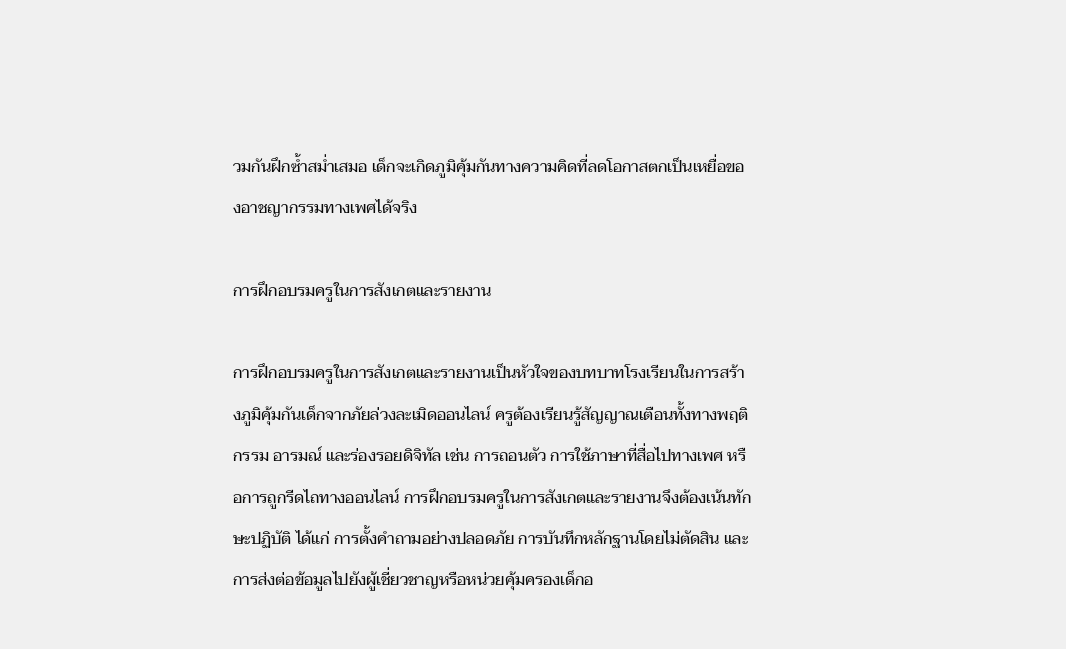วมกันฝึกซ้ำสม่ำเสมอ เด็กจะเกิดภูมิคุ้มกันทางความคิดที่ลดโอกาสตกเป็นเหยื่อของอาชญากรรมทางเพศได้จริง

การฝึกอบรมครูในการสังเกตและรายงาน

การฝึกอบรมครูในการสังเกตและรายงานเป็นหัวใจของบทบาทโรงเรียนในการสร้างภูมิคุ้มกันเด็กจากภัยล่วงละเมิดออนไลน์ ครูต้องเรียนรู้สัญญาณเตือนทั้งทางพฤติกรรม อารมณ์ และร่องรอยดิจิทัล เช่น การถอนตัว การใช้ภาษาที่สื่อไปทางเพศ หรือการถูกรีดไถทางออนไลน์ การฝึกอบรมครูในการสังเกตและรายงานจึงต้องเน้นทักษะปฏิบัติ ได้แก่ การตั้งคำถามอย่างปลอดภัย การบันทึกหลักฐานโดยไม่ตัดสิน และการส่งต่อข้อมูลไปยังผู้เชี่ยวชาญหรือหน่วยคุ้มครองเด็กอ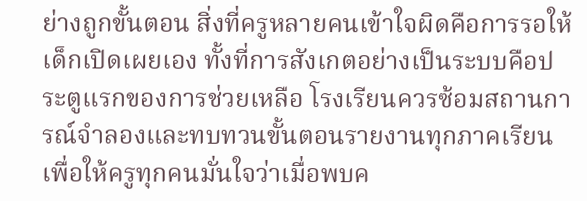ย่างถูกขั้นตอน สิ่งที่ครูหลายคนเข้าใจผิดคือการรอให้เด็กเปิดเผยเอง ทั้งที่การสังเกตอย่างเป็นระบบคือประตูแรกของการช่วยเหลือ โรงเรียนควรซ้อมสถานการณ์จำลองและทบทวนขั้นตอนรายงานทุกภาคเรียน เพื่อให้ครูทุกคนมั่นใจว่าเมื่อพบค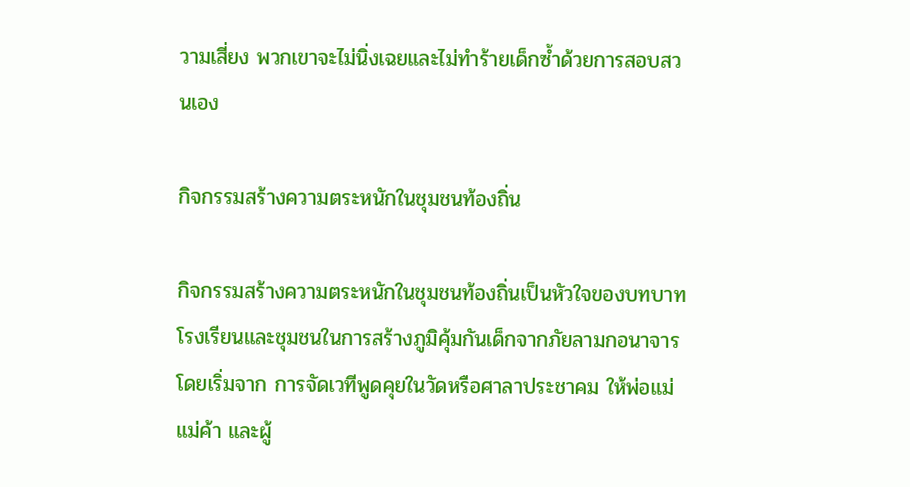วามเสี่ยง พวกเขาจะไม่นิ่งเฉยและไม่ทำร้ายเด็กซ้ำด้วยการสอบสวนเอง

กิจกรรมสร้างความตระหนักในชุมชนท้องถิ่น

กิจกรรมสร้างความตระหนักในชุมชนท้องถิ่นเป็นหัวใจของบทบาทโรงเรียนและชุมชนในการสร้างภูมิคุ้มกันเด็กจากภัยลามกอนาจาร โดยเริ่มจาก การจัดเวทีพูดคุยในวัดหรือศาลาประชาคม ให้พ่อแม่ แม่ค้า และผู้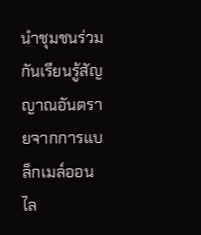นำชุมชนร่วมกันเรียนรู้สัญญาณอันตรายจากการแบล็กเมล์ออนไล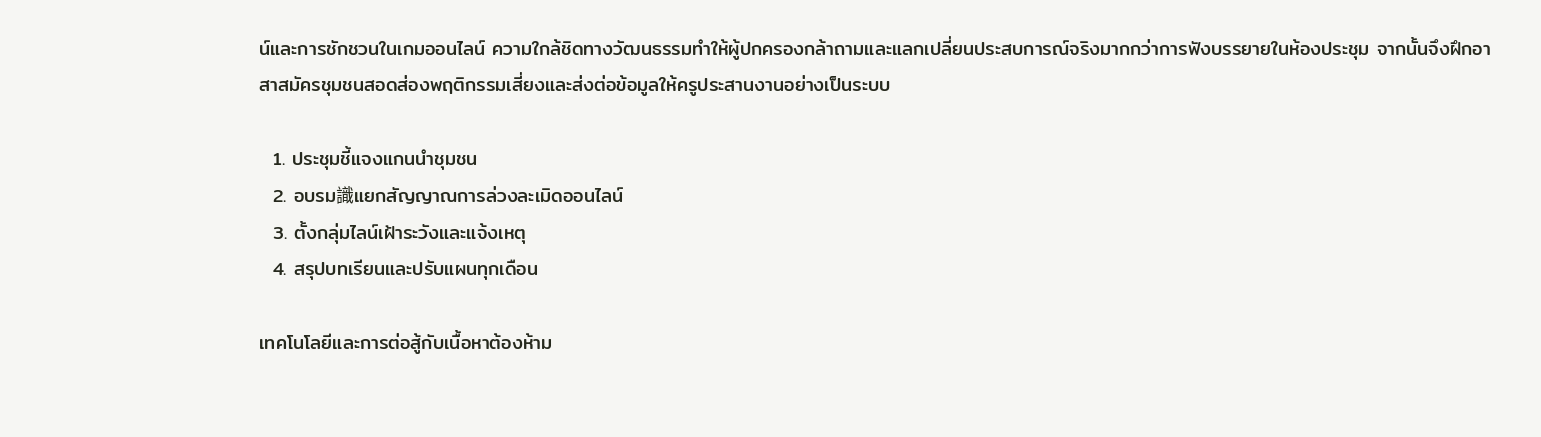น์และการชักชวนในเกมออนไลน์ ความใกล้ชิดทางวัฒนธรรมทำให้ผู้ปกครองกล้าถามและแลกเปลี่ยนประสบการณ์จริงมากกว่าการฟังบรรยายในห้องประชุม จากนั้นจึงฝึกอาสาสมัครชุมชนสอดส่องพฤติกรรมเสี่ยงและส่งต่อข้อมูลให้ครูประสานงานอย่างเป็นระบบ

  1. ประชุมชี้แจงแกนนำชุมชน
  2. อบรม識แยกสัญญาณการล่วงละเมิดออนไลน์
  3. ตั้งกลุ่มไลน์เฝ้าระวังและแจ้งเหตุ
  4. สรุปบทเรียนและปรับแผนทุกเดือน

เทคโนโลยีและการต่อสู้กับเนื้อหาต้องห้าม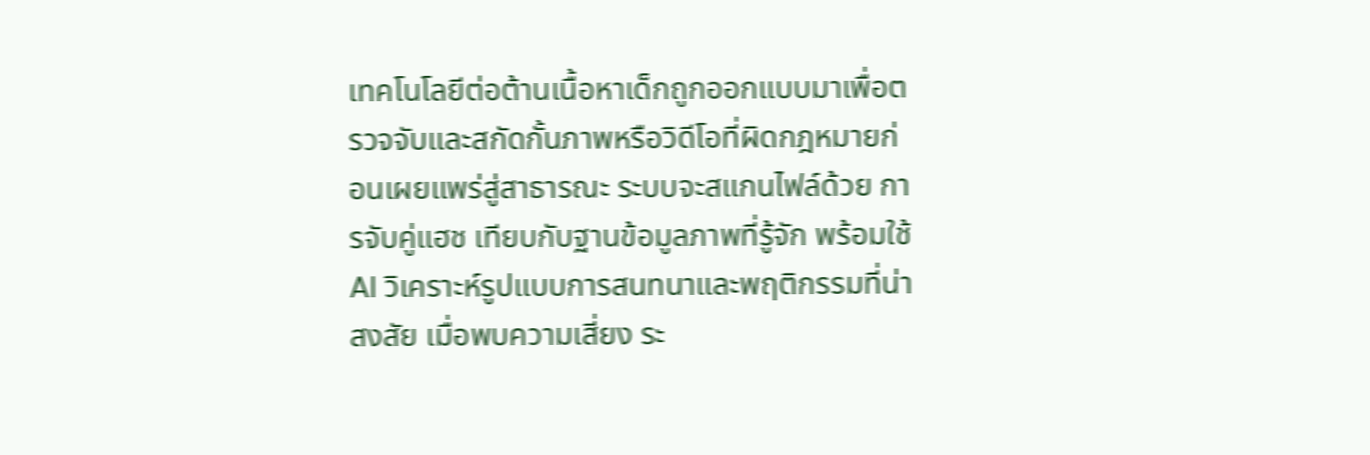เทคโนโลยีต่อต้านเนื้อหาเด็กถูกออกแบบมาเพื่อตรวจจับและสกัดกั้นภาพหรือวิดีโอที่ผิดกฎหมายก่อนเผยแพร่สู่สาธารณะ ระบบจะสแกนไฟล์ด้วย การจับคู่แฮช เทียบกับฐานข้อมูลภาพที่รู้จัก พร้อมใช้ AI วิเคราะห์รูปแบบการสนทนาและพฤติกรรมที่น่าสงสัย เมื่อพบความเสี่ยง ระ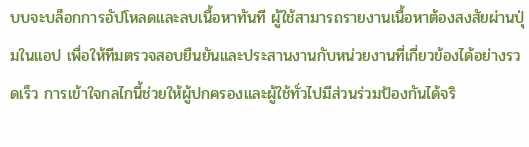บบจะบล็อกการอัปโหลดและลบเนื้อหาทันที ผู้ใช้สามารถรายงานเนื้อหาต้องสงสัยผ่านปุ่มในแอป เพื่อให้ทีมตรวจสอบยืนยันและประสานงานกับหน่วยงานที่เกี่ยวข้องได้อย่างรวดเร็ว การเข้าใจกลไกนี้ช่วยให้ผู้ปกครองและผู้ใช้ทั่วไปมีส่วนร่วมป้องกันได้จริ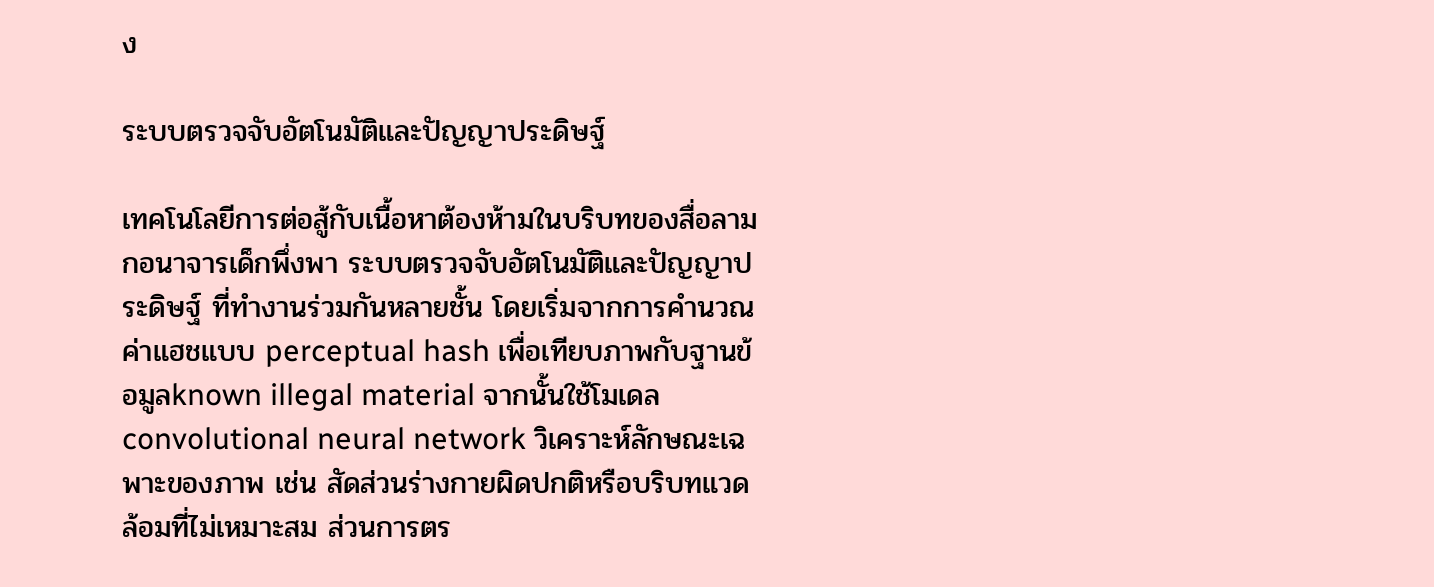ง

ระบบตรวจจับอัตโนมัติและปัญญาประดิษฐ์

เทคโนโลยีการต่อสู้กับเนื้อหาต้องห้ามในบริบทของสื่อลามกอนาจารเด็กพึ่งพา ระบบตรวจจับอัตโนมัติและปัญญาประดิษฐ์ ที่ทำงานร่วมกันหลายชั้น โดยเริ่มจากการคำนวณค่าแฮชแบบ perceptual hash เพื่อเทียบภาพกับฐานข้อมูลknown illegal material จากนั้นใช้โมเดล convolutional neural network วิเคราะห์ลักษณะเฉพาะของภาพ เช่น สัดส่วนร่างกายผิดปกติหรือบริบทแวดล้อมที่ไม่เหมาะสม ส่วนการตร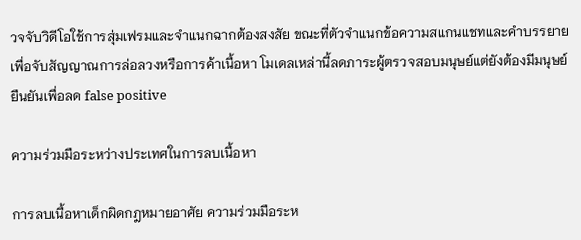วจจับวิดีโอใช้การสุ่มเฟรมและจำแนกฉากต้องสงสัย ขณะที่ตัวจำแนกข้อความสแกนแชทและคำบรรยายเพื่อจับสัญญาณการล่อลวงหรือการค้าเนื้อหา โมเดลเหล่านี้ลดภาระผู้ตรวจสอบมนุษย์แต่ยังต้องมีมนุษย์ยืนยันเพื่อลด false positive

ความร่วมมือระหว่างประเทศในการลบเนื้อหา

การลบเนื้อหาเด็กผิดกฎหมายอาศัย ความร่วมมือระห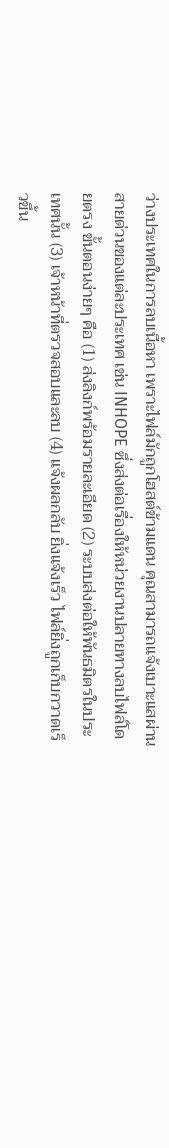ว่างประเทศในการลบเนื้อหา เพราะไฟล์มักถูกโฮสต์ข้ามแดน คุณสามารถแจ้งเบาะแสผ่านสายด่วนของแต่ละประเทศ เช่น INHOPE ซึ่งส่งต่อเรื่องให้หน่วยงานปลายทางลบไฟล์โดยตรง ขั้นตอนง่ายๆ คือ (1) ส่งลิงก์พร้อมรายละเอียด (2) ระบบส่งต่อให้พันธมิตรในประเทศนั้น (3) เจ้าหน้าที่ตรวจสอบและลบ (4) แจ้งผลกลับ ยิ่งแจ้งเร็ว ไฟล์ยิ่งถูกเก็บกวาดเร็วขึ้น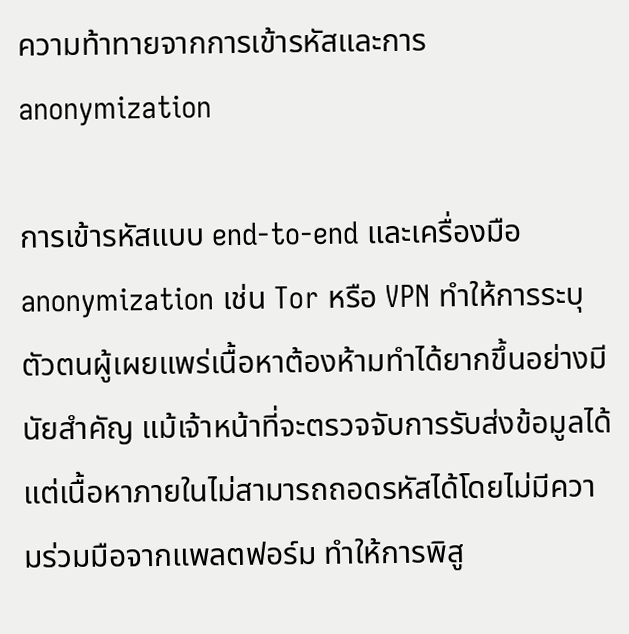ความท้าทายจากการเข้ารหัสและการ anonymization

การเข้ารหัสแบบ end-to-end และเครื่องมือ anonymization เช่น Tor หรือ VPN ทำให้การระบุตัวตนผู้เผยแพร่เนื้อหาต้องห้ามทำได้ยากขึ้นอย่างมีนัยสำคัญ แม้เจ้าหน้าที่จะตรวจจับการรับส่งข้อมูลได้ แต่เนื้อหาภายในไม่สามารถถอดรหัสได้โดยไม่มีความร่วมมือจากแพลตฟอร์ม ทำให้การพิสู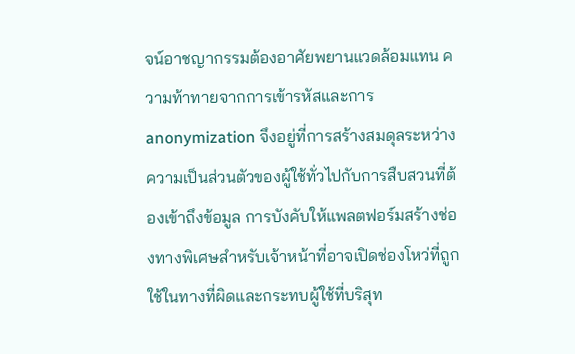จน์อาชญากรรมต้องอาศัยพยานแวดล้อมแทน ความท้าทายจากการเข้ารหัสและการ anonymization จึงอยู่ที่การสร้างสมดุลระหว่างความเป็นส่วนตัวของผู้ใช้ทั่วไปกับการสืบสวนที่ต้องเข้าถึงข้อมูล การบังคับให้แพลตฟอร์มสร้างช่องทางพิเศษสำหรับเจ้าหน้าที่อาจเปิดช่องโหว่ที่ถูกใช้ในทางที่ผิดและกระทบผู้ใช้ที่บริสุท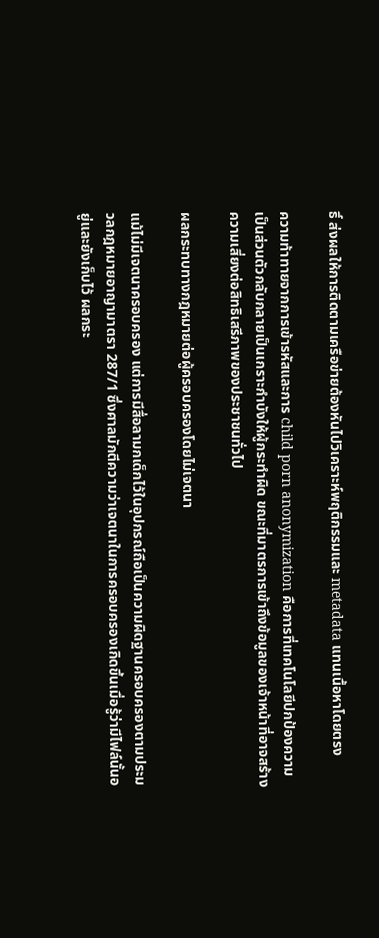ธิ์ ส่งผลให้การติดตามเครือข่ายต้องหันไปวิเคราะห์พฤติกรรมและ metadata แทนเนื้อหาโดยตรง

ความท้าทายจากการเข้ารหัสและการ child porn anonymization คือการที่เทคโนโลยีปกป้องความเป็นส่วนตัวกลับกลายเป็นเกราะกำบังให้ผู้กระทำผิด ขณะที่มาตรการเข้าถึงข้อมูลของเจ้าหน้าที่อาจสร้างความเสี่ยงต่อสิทธิเสรีภาพของประชาชนทั่วไป

ผลกระทบทางกฎหมายต่อผู้ครอบครองโดยไม่เจตนา

แม้ไม่มีเจตนาครอบครอง แต่การมีสื่อลามกเด็กไว้ในอุปกรณ์ถือเป็นความผิดฐานครอบครองตามประมวลกฎหมายอาญามาตรา 287/1 ซึ่งศาลมักตีความว่าเจตนาในการครอบครองเกิดขึ้นเมื่อรู้ว่ามีไฟล์นั้นอยู่และยังเก็บไว้ ผลกระ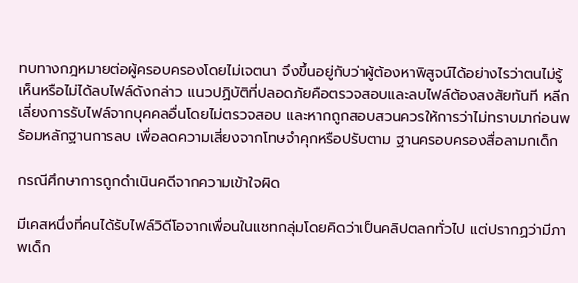ทบทางกฎหมายต่อผู้ครอบครองโดยไม่เจตนา จึงขึ้นอยู่กับว่าผู้ต้องหาพิสูจน์ได้อย่างไรว่าตนไม่รู้เห็นหรือไม่ได้ลบไฟล์ดังกล่าว แนวปฏิบัติที่ปลอดภัยคือตรวจสอบและลบไฟล์ต้องสงสัยทันที หลีกเลี่ยงการรับไฟล์จากบุคคลอื่นโดยไม่ตรวจสอบ และหากถูกสอบสวนควรให้การว่าไม่ทราบมาก่อนพร้อมหลักฐานการลบ เพื่อลดความเสี่ยงจากโทษจำคุกหรือปรับตาม ฐานครอบครองสื่อลามกเด็ก

กรณีศึกษาการถูกดำเนินคดีจากความเข้าใจผิด

มีเคสหนึ่งที่คนได้รับไฟล์วิดีโอจากเพื่อนในแชทกลุ่มโดยคิดว่าเป็นคลิปตลกทั่วไป แต่ปรากฏว่ามีภาพเด็ก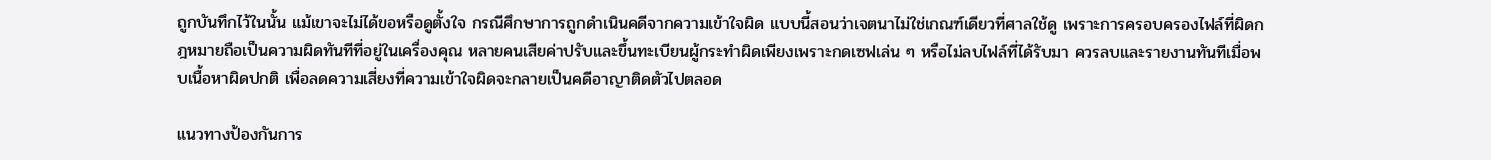ถูกบันทึกไว้ในนั้น แม้เขาจะไม่ได้ขอหรือดูตั้งใจ กรณีศึกษาการถูกดำเนินคดีจากความเข้าใจผิด แบบนี้สอนว่าเจตนาไม่ใช่เกณฑ์เดียวที่ศาลใช้ดู เพราะการครอบครองไฟล์ที่ผิดกฎหมายถือเป็นความผิดทันทีที่อยู่ในเครื่องคุณ หลายคนเสียค่าปรับและขึ้นทะเบียนผู้กระทำผิดเพียงเพราะกดเซฟเล่น ๆ หรือไม่ลบไฟล์ที่ได้รับมา ควรลบและรายงานทันทีเมื่อพบเนื้อหาผิดปกติ เพื่อลดความเสี่ยงที่ความเข้าใจผิดจะกลายเป็นคดีอาญาติดตัวไปตลอด

แนวทางป้องกันการ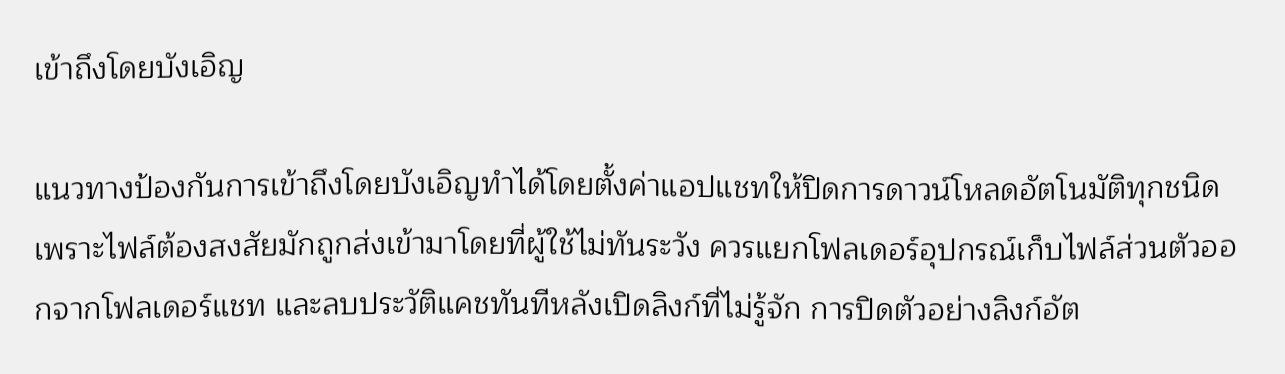เข้าถึงโดยบังเอิญ

แนวทางป้องกันการเข้าถึงโดยบังเอิญทำได้โดยตั้งค่าแอปแชทให้ปิดการดาวน์โหลดอัตโนมัติทุกชนิด เพราะไฟล์ต้องสงสัยมักถูกส่งเข้ามาโดยที่ผู้ใช้ไม่ทันระวัง ควรแยกโฟลเดอร์อุปกรณ์เก็บไฟล์ส่วนตัวออกจากโฟลเดอร์แชท และลบประวัติแคชทันทีหลังเปิดลิงก์ที่ไม่รู้จัก การปิดตัวอย่างลิงก์อัต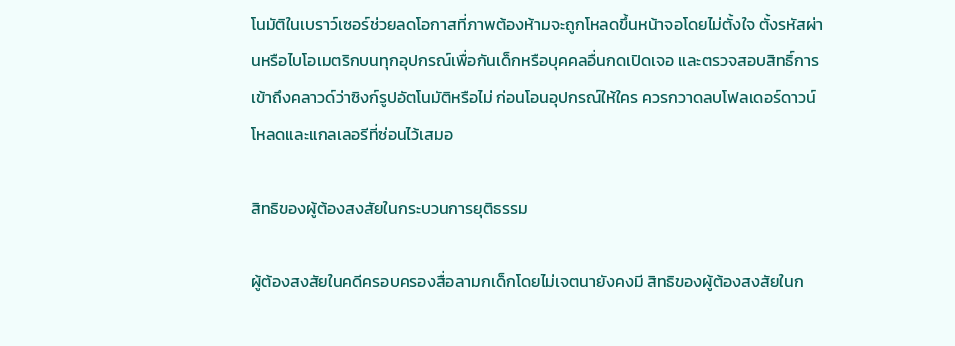โนมัติในเบราว์เซอร์ช่วยลดโอกาสที่ภาพต้องห้ามจะถูกโหลดขึ้นหน้าจอโดยไม่ตั้งใจ ตั้งรหัสผ่านหรือไบโอเมตริกบนทุกอุปกรณ์เพื่อกันเด็กหรือบุคคลอื่นกดเปิดเจอ และตรวจสอบสิทธิ์การเข้าถึงคลาวด์ว่าซิงก์รูปอัตโนมัติหรือไม่ ก่อนโอนอุปกรณ์ให้ใคร ควรกวาดลบโฟลเดอร์ดาวน์โหลดและแกลเลอรีที่ซ่อนไว้เสมอ

สิทธิของผู้ต้องสงสัยในกระบวนการยุติธรรม

ผู้ต้องสงสัยในคดีครอบครองสื่อลามกเด็กโดยไม่เจตนายังคงมี สิทธิของผู้ต้องสงสัยในก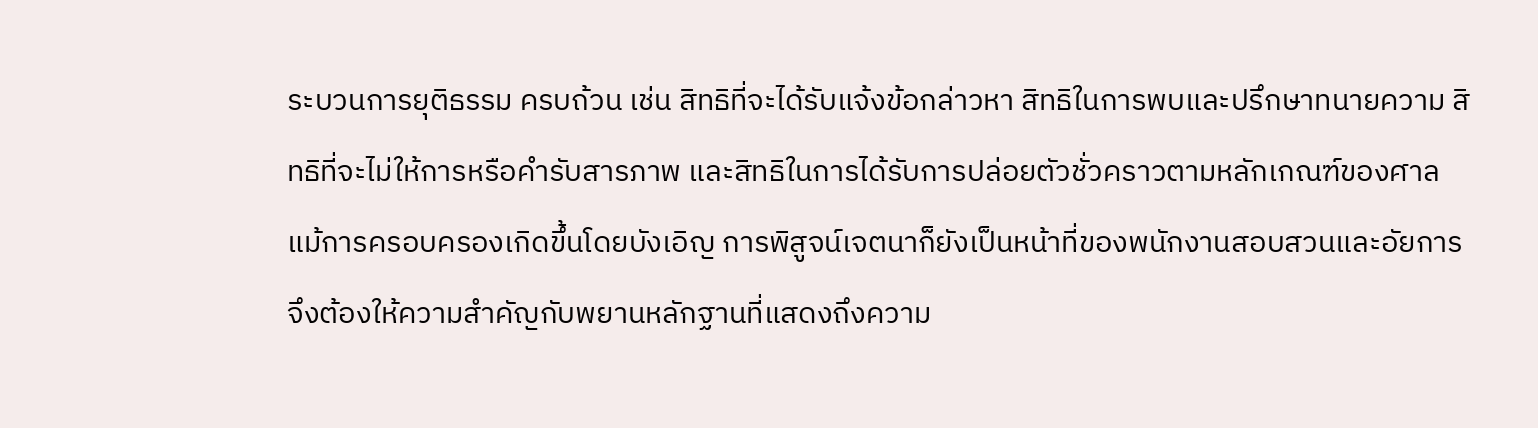ระบวนการยุติธรรม ครบถ้วน เช่น สิทธิที่จะได้รับแจ้งข้อกล่าวหา สิทธิในการพบและปรึกษาทนายความ สิทธิที่จะไม่ให้การหรือคำรับสารภาพ และสิทธิในการได้รับการปล่อยตัวชั่วคราวตามหลักเกณฑ์ของศาล แม้การครอบครองเกิดขึ้นโดยบังเอิญ การพิสูจน์เจตนาก็ยังเป็นหน้าที่ของพนักงานสอบสวนและอัยการ จึงต้องให้ความสำคัญกับพยานหลักฐานที่แสดงถึงความ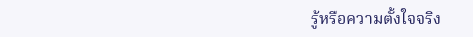รู้หรือความตั้งใจจริง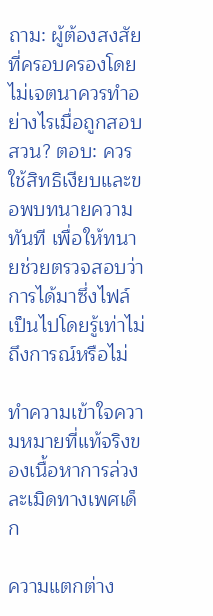ถาม: ผู้ต้องสงสัยที่ครอบครองโดยไม่เจตนาควรทำอย่างไรเมื่อถูกสอบสวน? ตอบ: ควรใช้สิทธิเงียบและขอพบทนายความทันที เพื่อให้ทนายช่วยตรวจสอบว่าการได้มาซึ่งไฟล์เป็นไปโดยรู้เท่าไม่ถึงการณ์หรือไม่

ทำความเข้าใจความหมายที่แท้จริงของเนื้อหาการล่วงละเมิดทางเพศเด็ก

ความแตกต่าง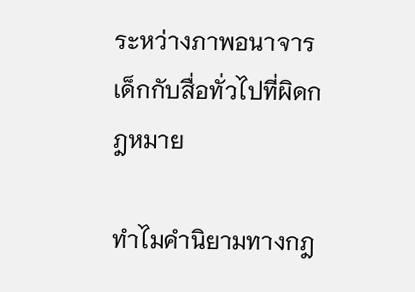ระหว่างภาพอนาจารเด็กกับสื่อทั่วไปที่ผิดกฎหมาย

ทำไมคำนิยามทางกฎ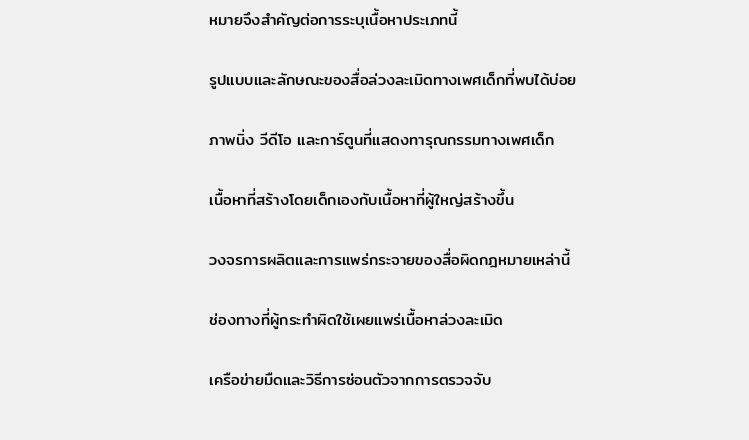หมายจึงสำคัญต่อการระบุเนื้อหาประเภทนี้

รูปแบบและลักษณะของสื่อล่วงละเมิดทางเพศเด็กที่พบได้บ่อย

ภาพนิ่ง วีดีโอ และการ์ตูนที่แสดงทารุณกรรมทางเพศเด็ก

เนื้อหาที่สร้างโดยเด็กเองกับเนื้อหาที่ผู้ใหญ่สร้างขึ้น

วงจรการผลิตและการแพร่กระจายของสื่อผิดกฎหมายเหล่านี้

ช่องทางที่ผู้กระทำผิดใช้เผยแพร่เนื้อหาล่วงละเมิด

เครือข่ายมืดและวิธีการซ่อนตัวจากการตรวจจับ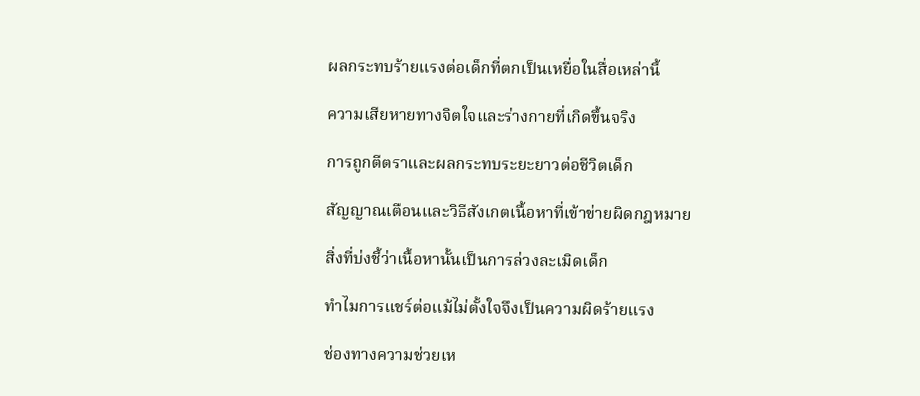ผลกระทบร้ายแรงต่อเด็กที่ตกเป็นเหยื่อในสื่อเหล่านี้

ความเสียหายทางจิตใจและร่างกายที่เกิดขึ้นจริง

การถูกตีตราและผลกระทบระยะยาวต่อชีวิตเด็ก

สัญญาณเตือนและวิธีสังเกตเนื้อหาที่เข้าข่ายผิดกฎหมาย

สิ่งที่บ่งชี้ว่าเนื้อหานั้นเป็นการล่วงละเมิดเด็ก

ทำไมการแชร์ต่อแม้ไม่ตั้งใจจึงเป็นความผิดร้ายแรง

ช่องทางความช่วยเห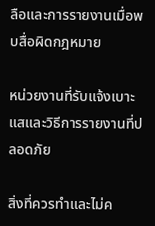ลือและการรายงานเมื่อพบสื่อผิดกฎหมาย

หน่วยงานที่รับแจ้งเบาะแสและวิธีการรายงานที่ปลอดภัย

สิ่งที่ควรทำและไม่ค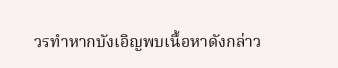วรทำหากบังเอิญพบเนื้อหาดังกล่าว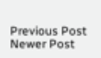Previous Post
Newer Post